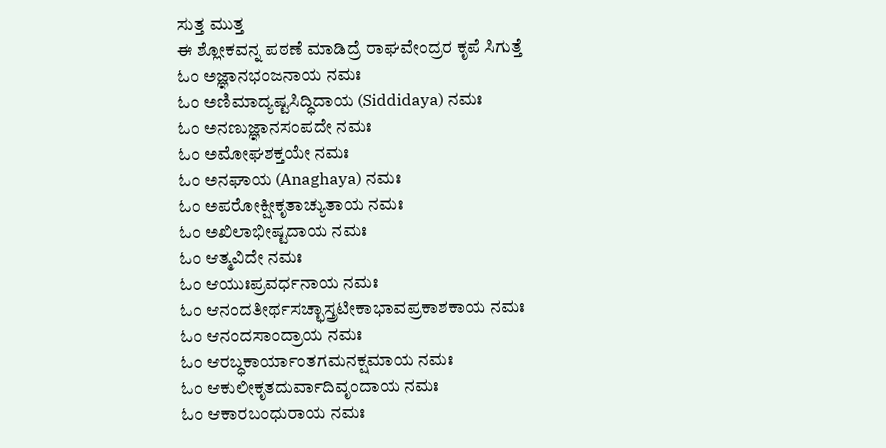ಸುತ್ತ ಮುತ್ತ
ಈ ಶ್ಲೋಕವನ್ನ ಪಠಣೆ ಮಾಡಿದ್ರೆ ರಾಘವೇಂದ್ರರ ಕೃಪೆ ಸಿಗುತ್ತೆ
ಓಂ ಅಜ್ಞಾನಭಂಜನಾಯ ನಮಃ
ಓಂ ಅಣಿಮಾದ್ಯಷ್ಟಸಿದ್ಧಿದಾಯ (Siddidaya) ನಮಃ
ಓಂ ಅನಣುಜ್ಞಾನಸಂಪದೇ ನಮಃ
ಓಂ ಅಮೋಘಶಕ್ತಯೇ ನಮಃ
ಓಂ ಅನಘಾಯ (Anaghaya) ನಮಃ
ಓಂ ಅಪರೋಕ್ಷೀಕೃತಾಚ್ಯುತಾಯ ನಮಃ
ಓಂ ಅಖಿಲಾಭೀಷ್ಟದಾಯ ನಮಃ
ಓಂ ಆತ್ಮವಿದೇ ನಮಃ
ಓಂ ಆಯುಃಪ್ರವರ್ಧನಾಯ ನಮಃ
ಓಂ ಆನಂದತೀರ್ಥಸಚ್ಛಾಸ್ತ್ರಟೀಕಾಭಾವಪ್ರಕಾಶಕಾಯ ನಮಃ
ಓಂ ಆನಂದಸಾಂದ್ರಾಯ ನಮಃ
ಓಂ ಆರಬ್ಧಕಾರ್ಯಾಂತಗಮನಕ್ಷಮಾಯ ನಮಃ
ಓಂ ಆಕುಲೀಕೃತದುರ್ವಾದಿವೃಂದಾಯ ನಮಃ
ಓಂ ಆಕಾರಬಂಧುರಾಯ ನಮಃ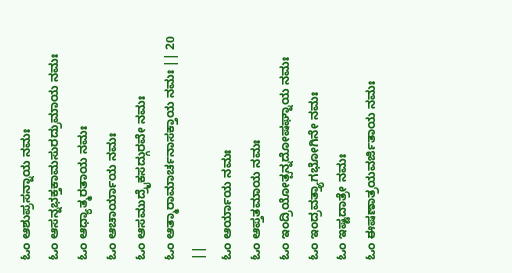ಓಂ ಆಶುಪ್ರಸನ್ನಾಯ ನಮಃ
ಓಂ ಆಸನ್ನಭಕ್ತಕಾಮಸುರದ್ರುಮಾಯ ನಮಃ
ಓಂ ಆಧ್ಯಾತ್ಮರತಾಯ ನಮಃ
ಓಂ ಆಚಾರ್ಯಾಯ ನಮಃ
ಓಂ ಆಸಮುದ್ರೈಕಸದ್ಗುರವೇ ನಮಃ
ಓಂ ಆತ್ಮಾರಾಮಾರ್ಚನಾಸಕ್ತಾಯ ನಮಃ || 20 ||
ಓಂ ಆರ್ಯಾಯ ನಮಃ
ಓಂ ಆಪ್ತತಮಾಯ ನಮಃ
ಓಂ ಇಂದ್ರಿಯೋತ್ಪನ್ನದೋಷಘ್ನಾಯ ನಮಃ
ಓಂ ಇಂದ್ರವತ್ತ್ಯಾಗಭೋಗಿನೇ ನಮಃ
ಓಂ ಇಷ್ಟದಾತ್ರೇ ನಮಃ
ಓಂ ಈಷಣಾತ್ರಯವರ್ಜಿತಾಯ ನಮಃ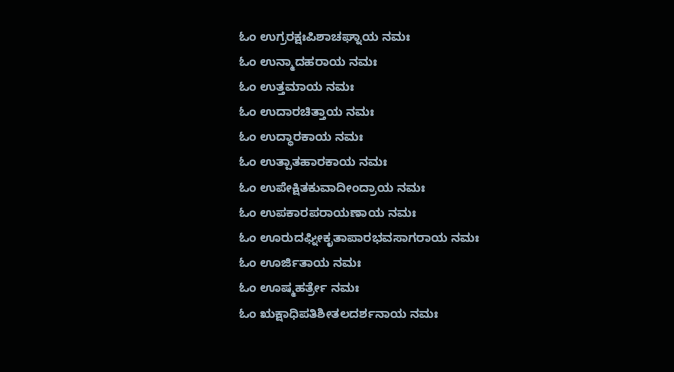ಓಂ ಉಗ್ರರಕ್ಷಃಪಿಶಾಚಘ್ನಾಯ ನಮಃ
ಓಂ ಉನ್ಮಾದಹರಾಯ ನಮಃ
ಓಂ ಉತ್ತಮಾಯ ನಮಃ
ಓಂ ಉದಾರಚಿತ್ತಾಯ ನಮಃ
ಓಂ ಉದ್ಧಾರಕಾಯ ನಮಃ
ಓಂ ಉತ್ಪಾತಹಾರಕಾಯ ನಮಃ
ಓಂ ಉಪೇಕ್ಷಿತಕುವಾದೀಂದ್ರಾಯ ನಮಃ
ಓಂ ಉಪಕಾರಪರಾಯಣಾಯ ನಮಃ
ಓಂ ಊರುದಘ್ನೀಕೃತಾಪಾರಭವಸಾಗರಾಯ ನಮಃ
ಓಂ ಊರ್ಜಿತಾಯ ನಮಃ
ಓಂ ಊಷ್ಮಹರ್ತ್ರೇ ನಮಃ
ಓಂ ಋಕ್ಷಾಧಿಪತಿಶೀತಲದರ್ಶನಾಯ ನಮಃ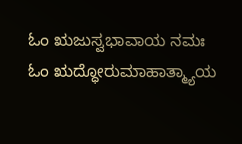ಓಂ ಋಜುಸ್ವಭಾವಾಯ ನಮಃ
ಓಂ ಋದ್ಧೋರುಮಾಹಾತ್ಮ್ಯಾಯ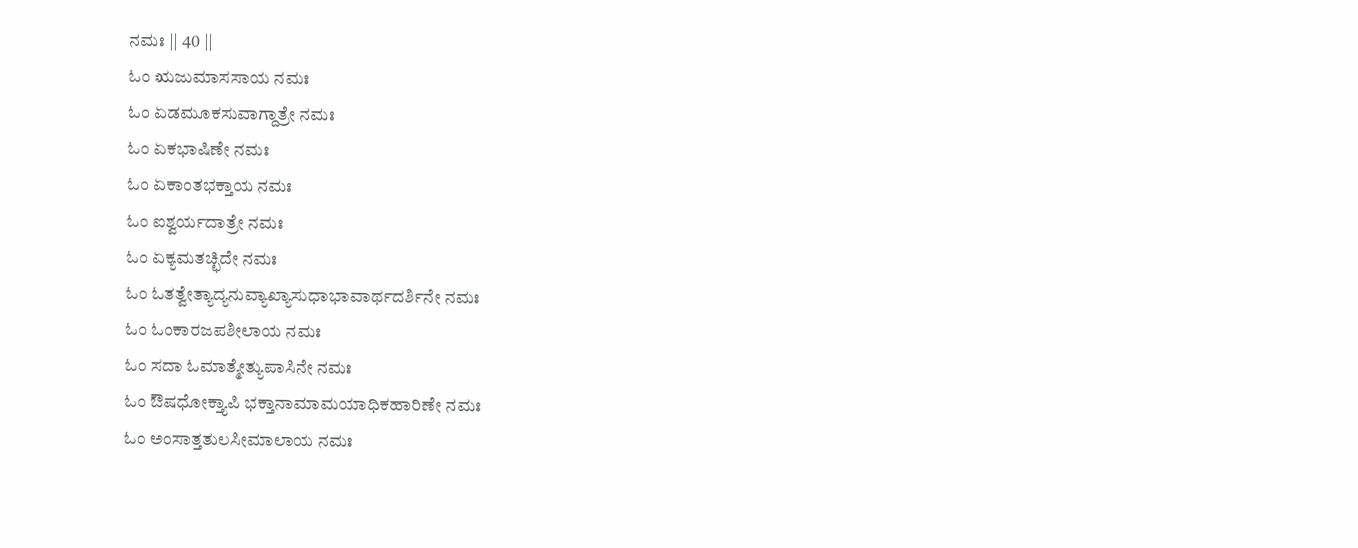ನಮಃ || 40 ||
ಓಂ ಋಜುಮಾಸಸಾಯ ನಮಃ
ಓಂ ಏಡಮೂಕಸುವಾಗ್ದಾತ್ರೇ ನಮಃ
ಓಂ ಏಕಭಾಷಿಣೇ ನಮಃ
ಓಂ ಏಕಾಂತಭಕ್ತಾಯ ನಮಃ
ಓಂ ಐಶ್ವರ್ಯದಾತ್ರೇ ನಮಃ
ಓಂ ಏಕ್ಯಮತಚ್ಛಿದೇ ನಮಃ
ಓಂ ಓತತ್ವೇತ್ಯಾದ್ಯನುವ್ಯಾಖ್ಯಾಸುಧಾಭಾವಾರ್ಥದರ್ಶಿನೇ ನಮಃ
ಓಂ ಓಂಕಾರಜಪಶೀಲಾಯ ನಮಃ
ಓಂ ಸದಾ ಓಮಾತ್ಮೇತ್ಯುಪಾಸಿನೇ ನಮಃ
ಓಂ ಔಷಧೋಕ್ತ್ಯಾಪಿ ಭಕ್ತಾನಾಮಾಮಯಾಧಿಕಹಾರಿಣೇ ನಮಃ
ಓಂ ಅಂಸಾತ್ತತುಲಸೀಮಾಲಾಯ ನಮಃ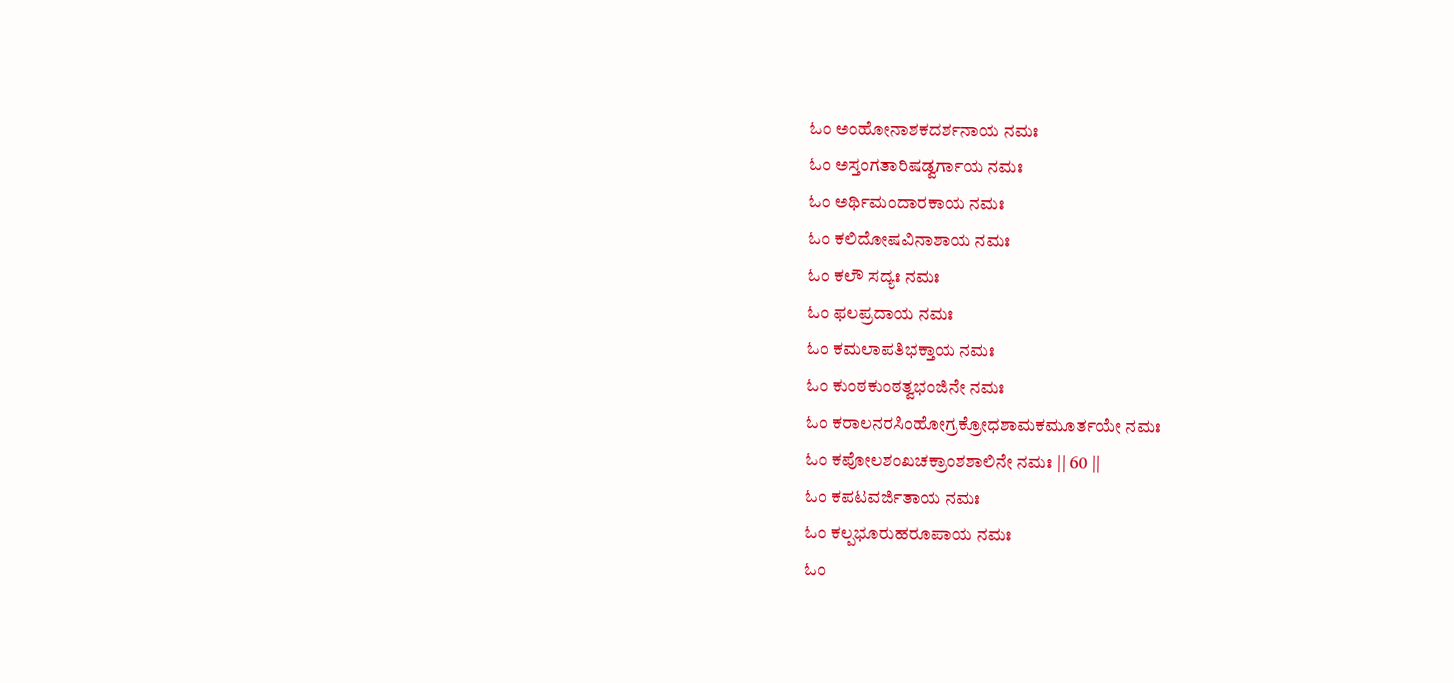ಓಂ ಅಂಹೋನಾಶಕದರ್ಶನಾಯ ನಮಃ
ಓಂ ಅಸ್ತಂಗತಾರಿಷಡ್ವರ್ಗಾಯ ನಮಃ
ಓಂ ಅರ್ಥಿಮಂದಾರಕಾಯ ನಮಃ
ಓಂ ಕಲಿದೋಷವಿನಾಶಾಯ ನಮಃ
ಓಂ ಕಲೌ ಸದ್ಯಃ ನಮಃ
ಓಂ ಫಲಪ್ರದಾಯ ನಮಃ
ಓಂ ಕಮಲಾಪತಿಭಕ್ತಾಯ ನಮಃ
ಓಂ ಕುಂಠಕುಂಠತ್ವಭಂಜಿನೇ ನಮಃ
ಓಂ ಕರಾಲನರಸಿಂಹೋಗ್ರಕ್ರೋಧಶಾಮಕಮೂರ್ತಯೇ ನಮಃ
ಓಂ ಕಪೋಲಶಂಖಚಕ್ರಾಂಶಶಾಲಿನೇ ನಮಃ || 60 ||
ಓಂ ಕಪಟವರ್ಜಿತಾಯ ನಮಃ
ಓಂ ಕಲ್ಪಭೂರುಹರೂಪಾಯ ನಮಃ
ಓಂ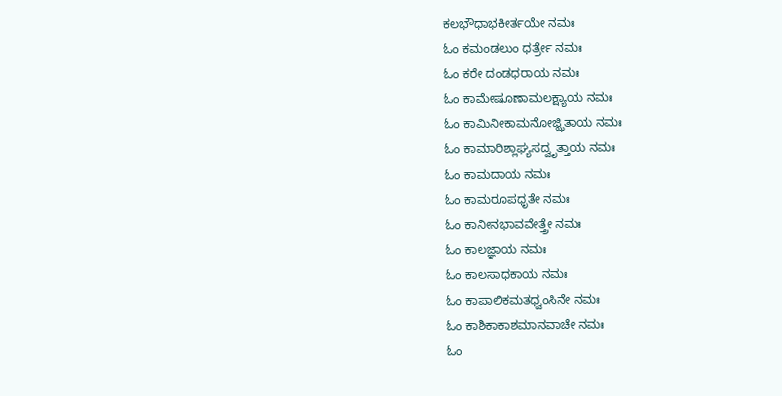ಕಲಭೌಧಾಭಕೀರ್ತಯೇ ನಮಃ
ಓಂ ಕಮಂಡಲುಂ ಧರ್ತ್ರೇ ನಮಃ
ಓಂ ಕರೇ ದಂಡಧರಾಯ ನಮಃ
ಓಂ ಕಾಮೇಷೂಣಾಮಲಕ್ಷ್ಯಾಯ ನಮಃ
ಓಂ ಕಾಮಿನೀಕಾಮನೋಜ್ಝಿತಾಯ ನಮಃ
ಓಂ ಕಾಮಾರಿಶ್ಲಾಘ್ಯಸದ್ವೃತ್ತಾಯ ನಮಃ
ಓಂ ಕಾಮದಾಯ ನಮಃ
ಓಂ ಕಾಮರೂಪಧೃತೇ ನಮಃ
ಓಂ ಕಾನೀನಭಾವವೇತ್ತ್ರೇ ನಮಃ
ಓಂ ಕಾಲಜ್ಞಾಯ ನಮಃ
ಓಂ ಕಾಲಸಾಧಕಾಯ ನಮಃ
ಓಂ ಕಾಪಾಲಿಕಮತಧ್ವಂಸಿನೇ ನಮಃ
ಓಂ ಕಾಶಿಕಾಕಾಶಮಾನವಾಚೇ ನಮಃ
ಓಂ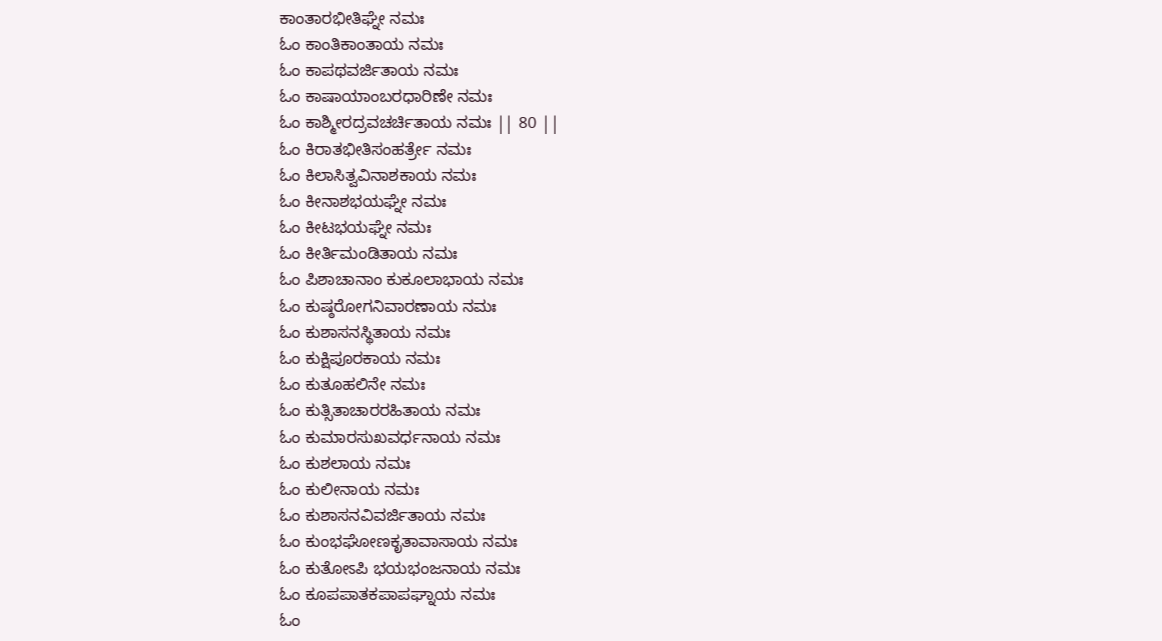ಕಾಂತಾರಭೀತಿಘ್ನೇ ನಮಃ
ಓಂ ಕಾಂತಿಕಾಂತಾಯ ನಮಃ
ಓಂ ಕಾಪಥವರ್ಜಿತಾಯ ನಮಃ
ಓಂ ಕಾಷಾಯಾಂಬರಧಾರಿಣೇ ನಮಃ
ಓಂ ಕಾಶ್ಮೀರದ್ರವಚರ್ಚಿತಾಯ ನಮಃ || 80 ||
ಓಂ ಕಿರಾತಭೀತಿಸಂಹರ್ತ್ರೇ ನಮಃ
ಓಂ ಕಿಲಾಸಿತ್ವವಿನಾಶಕಾಯ ನಮಃ
ಓಂ ಕೀನಾಶಭಯಘ್ನೇ ನಮಃ
ಓಂ ಕೀಟಭಯಘ್ನೇ ನಮಃ
ಓಂ ಕೀರ್ತಿಮಂಡಿತಾಯ ನಮಃ
ಓಂ ಪಿಶಾಚಾನಾಂ ಕುಕೂಲಾಭಾಯ ನಮಃ
ಓಂ ಕುಷ್ಠರೋಗನಿವಾರಣಾಯ ನಮಃ
ಓಂ ಕುಶಾಸನಸ್ಥಿತಾಯ ನಮಃ
ಓಂ ಕುಕ್ಷಿಪೂರಕಾಯ ನಮಃ
ಓಂ ಕುತೂಹಲಿನೇ ನಮಃ
ಓಂ ಕುತ್ಸಿತಾಚಾರರಹಿತಾಯ ನಮಃ
ಓಂ ಕುಮಾರಸುಖವರ್ಧನಾಯ ನಮಃ
ಓಂ ಕುಶಲಾಯ ನಮಃ
ಓಂ ಕುಲೀನಾಯ ನಮಃ
ಓಂ ಕುಶಾಸನವಿವರ್ಜಿತಾಯ ನಮಃ
ಓಂ ಕುಂಭಘೋಣಕೃತಾವಾಸಾಯ ನಮಃ
ಓಂ ಕುತೋಽಪಿ ಭಯಭಂಜನಾಯ ನಮಃ
ಓಂ ಕೂಪಪಾತಕಪಾಪಘ್ನಾಯ ನಮಃ
ಓಂ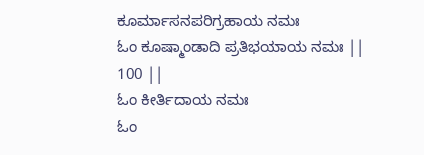ಕೂರ್ಮಾಸನಪರಿಗ್ರಹಾಯ ನಮಃ
ಓಂ ಕೂಷ್ಮಾಂಡಾದಿ ಪ್ರತಿಭಯಾಯ ನಮಃ || 100 ||
ಓಂ ಕೀರ್ತಿದಾಯ ನಮಃ
ಓಂ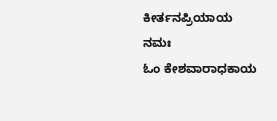ಕೀರ್ತನಪ್ರಿಯಾಯ ನಮಃ
ಓಂ ಕೇಶವಾರಾಧಕಾಯ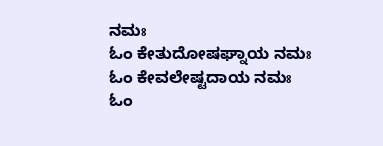ನಮಃ
ಓಂ ಕೇತುದೋಷಘ್ನಾಯ ನಮಃ
ಓಂ ಕೇವಲೇಷ್ಟದಾಯ ನಮಃ
ಓಂ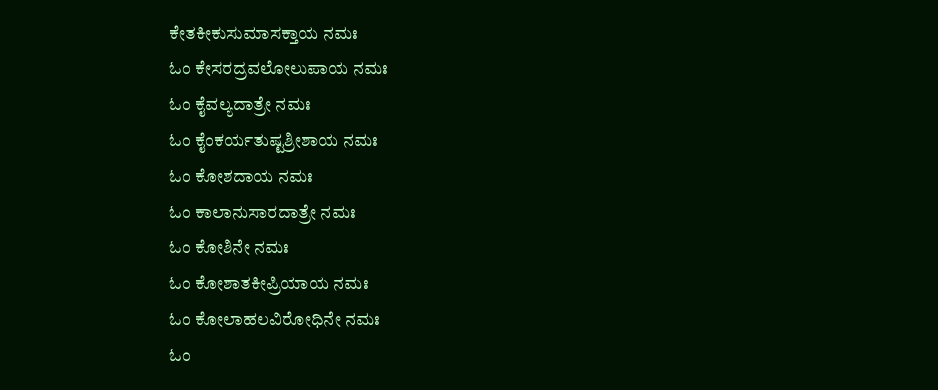ಕೇತಕೀಕುಸುಮಾಸಕ್ತಾಯ ನಮಃ
ಓಂ ಕೇಸರದ್ರವಲೋಲುಪಾಯ ನಮಃ
ಓಂ ಕೈವಲ್ಯದಾತ್ರೇ ನಮಃ
ಓಂ ಕೈಂಕರ್ಯತುಷ್ಟಶ್ರೀಶಾಯ ನಮಃ
ಓಂ ಕೋಶದಾಯ ನಮಃ
ಓಂ ಕಾಲಾನುಸಾರದಾತ್ರೇ ನಮಃ
ಓಂ ಕೋಶಿನೇ ನಮಃ
ಓಂ ಕೋಶಾತಕೀಪ್ರಿಯಾಯ ನಮಃ
ಓಂ ಕೋಲಾಹಲವಿರೋಧಿನೇ ನಮಃ
ಓಂ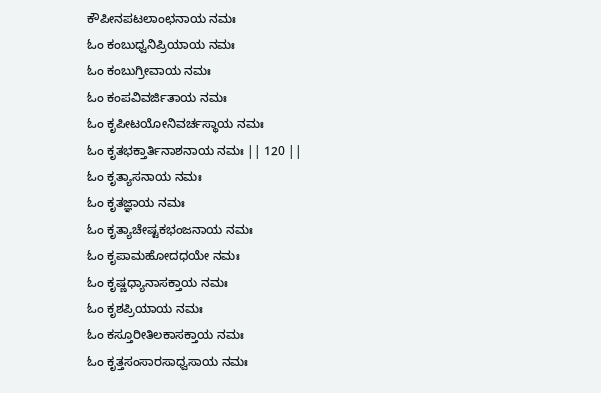ಕೌಪೀನಪಟಲಾಂಛನಾಯ ನಮಃ
ಓಂ ಕಂಬುಧ್ವನಿಪ್ರಿಯಾಯ ನಮಃ
ಓಂ ಕಂಬುಗ್ರೀವಾಯ ನಮಃ
ಓಂ ಕಂಪವಿವರ್ಜಿತಾಯ ನಮಃ
ಓಂ ಕೃಪೀಟಯೋನಿವರ್ಚಸ್ಥಾಯ ನಮಃ
ಓಂ ಕೃತಭಕ್ತಾರ್ತಿನಾಶನಾಯ ನಮಃ || 120 ||
ಓಂ ಕೃತ್ಯಾಸನಾಯ ನಮಃ
ಓಂ ಕೃತಜ್ಞಾಯ ನಮಃ
ಓಂ ಕೃತ್ಯಾಚೇಷ್ಟಕಭಂಜನಾಯ ನಮಃ
ಓಂ ಕೃಪಾಮಹೋದಧಯೇ ನಮಃ
ಓಂ ಕೃಷ್ಣಧ್ಯಾನಾಸಕ್ತಾಯ ನಮಃ
ಓಂ ಕೃಶಪ್ರಿಯಾಯ ನಮಃ
ಓಂ ಕಸ್ತೂರೀತಿಲಕಾಸಕ್ತಾಯ ನಮಃ
ಓಂ ಕೃತ್ತಸಂಸಾರಸಾಧ್ವಸಾಯ ನಮಃ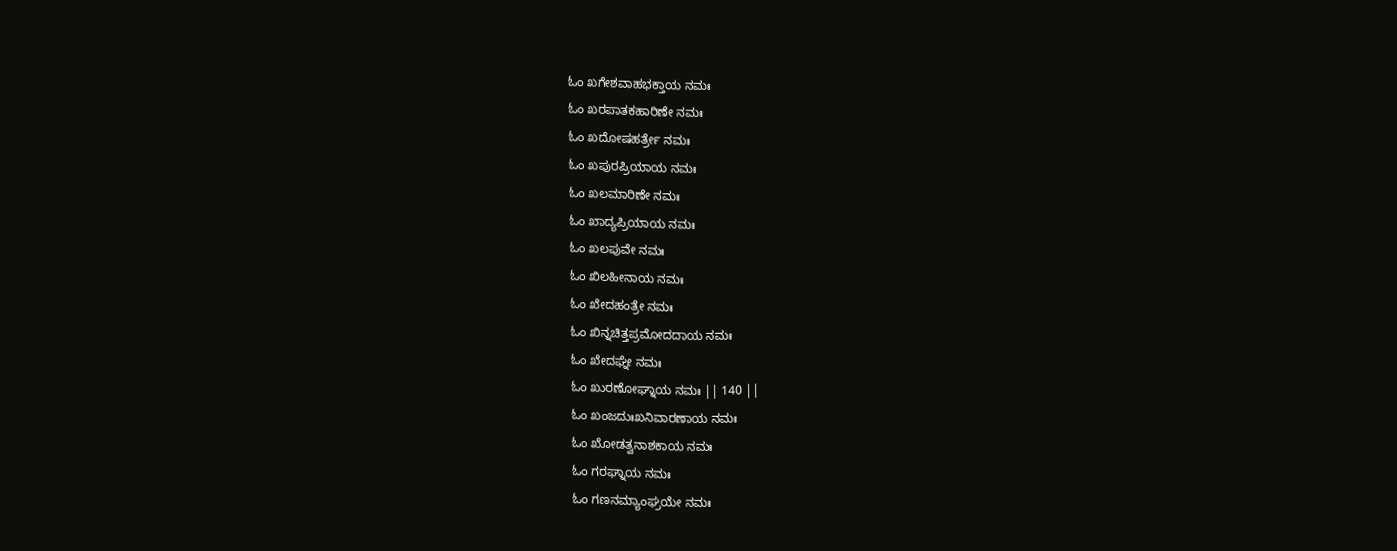ಓಂ ಖಗೇಶವಾಹಭಕ್ತಾಯ ನಮಃ
ಓಂ ಖರಪಾತಕಹಾರಿಣೇ ನಮಃ
ಓಂ ಖದೋಷಹರ್ತ್ರೇ ನಮಃ
ಓಂ ಖಪುರಪ್ರಿಯಾಯ ನಮಃ
ಓಂ ಖಲಮಾರಿಣೇ ನಮಃ
ಓಂ ಖಾದ್ಯಪ್ರಿಯಾಯ ನಮಃ
ಓಂ ಖಲಪುವೇ ನಮಃ
ಓಂ ಖಿಲಹೀನಾಯ ನಮಃ
ಓಂ ಖೇದಹಂತ್ರೇ ನಮಃ
ಓಂ ಖಿನ್ನಚಿತ್ತಪ್ರಮೋದದಾಯ ನಮಃ
ಓಂ ಖೇದಘ್ನೇ ನಮಃ
ಓಂ ಖುರಣೋಘ್ನಾಯ ನಮಃ || 140 ||
ಓಂ ಖಂಜದುಃಖನಿವಾರಣಾಯ ನಮಃ
ಓಂ ಖೋಡತ್ವನಾಶಕಾಯ ನಮಃ
ಓಂ ಗರಘ್ನಾಯ ನಮಃ
ಓಂ ಗಣನಮ್ಯಾಂಘ್ರಯೇ ನಮಃ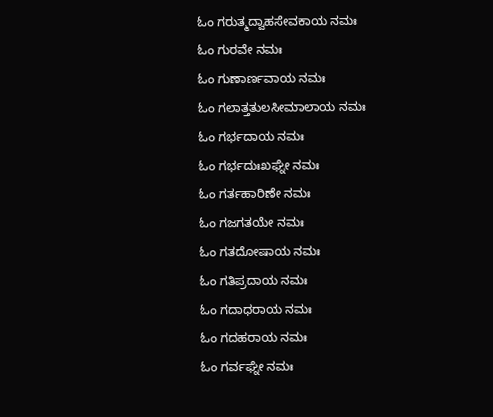ಓಂ ಗರುತ್ಮದ್ವಾಹಸೇವಕಾಯ ನಮಃ
ಓಂ ಗುರವೇ ನಮಃ
ಓಂ ಗುಣಾರ್ಣವಾಯ ನಮಃ
ಓಂ ಗಲಾತ್ತತುಲಸೀಮಾಲಾಯ ನಮಃ
ಓಂ ಗರ್ಭದಾಯ ನಮಃ
ಓಂ ಗರ್ಭದುಃಖಘ್ನೇ ನಮಃ
ಓಂ ಗರ್ತಹಾರಿಣೇ ನಮಃ
ಓಂ ಗಜಗತಯೇ ನಮಃ
ಓಂ ಗತದೋಷಾಯ ನಮಃ
ಓಂ ಗತಿಪ್ರದಾಯ ನಮಃ
ಓಂ ಗದಾಧರಾಯ ನಮಃ
ಓಂ ಗದಹರಾಯ ನಮಃ
ಓಂ ಗರ್ವಘ್ನೇ ನಮಃ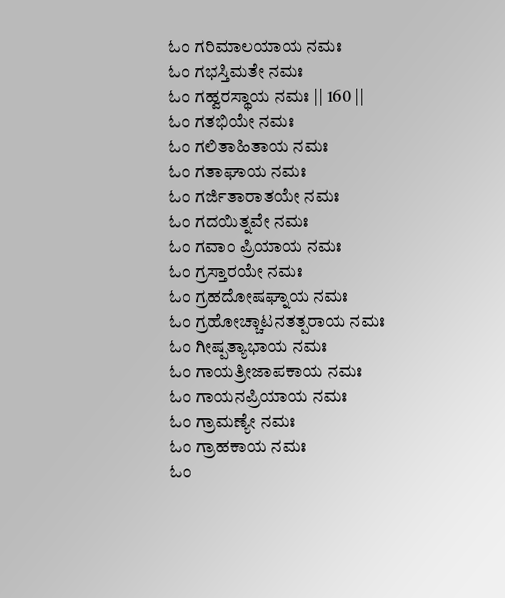ಓಂ ಗರಿಮಾಲಯಾಯ ನಮಃ
ಓಂ ಗಭಸ್ತಿಮತೇ ನಮಃ
ಓಂ ಗಹ್ವರಸ್ಥಾಯ ನಮಃ || 160 ||
ಓಂ ಗತಭಿಯೇ ನಮಃ
ಓಂ ಗಲಿತಾಹಿತಾಯ ನಮಃ
ಓಂ ಗತಾಘಾಯ ನಮಃ
ಓಂ ಗರ್ಜಿತಾರಾತಯೇ ನಮಃ
ಓಂ ಗದಯಿತ್ನವೇ ನಮಃ
ಓಂ ಗವಾಂ ಪ್ರಿಯಾಯ ನಮಃ
ಓಂ ಗ್ರಸ್ತಾರಯೇ ನಮಃ
ಓಂ ಗ್ರಹದೋಷಘ್ನಾಯ ನಮಃ
ಓಂ ಗ್ರಹೋಚ್ಚಾಟನತತ್ಪರಾಯ ನಮಃ
ಓಂ ಗೀಷ್ಪತ್ಯಾಭಾಯ ನಮಃ
ಓಂ ಗಾಯತ್ರೀಜಾಪಕಾಯ ನಮಃ
ಓಂ ಗಾಯನಪ್ರಿಯಾಯ ನಮಃ
ಓಂ ಗ್ರಾಮಣ್ಯೇ ನಮಃ
ಓಂ ಗ್ರಾಹಕಾಯ ನಮಃ
ಓಂ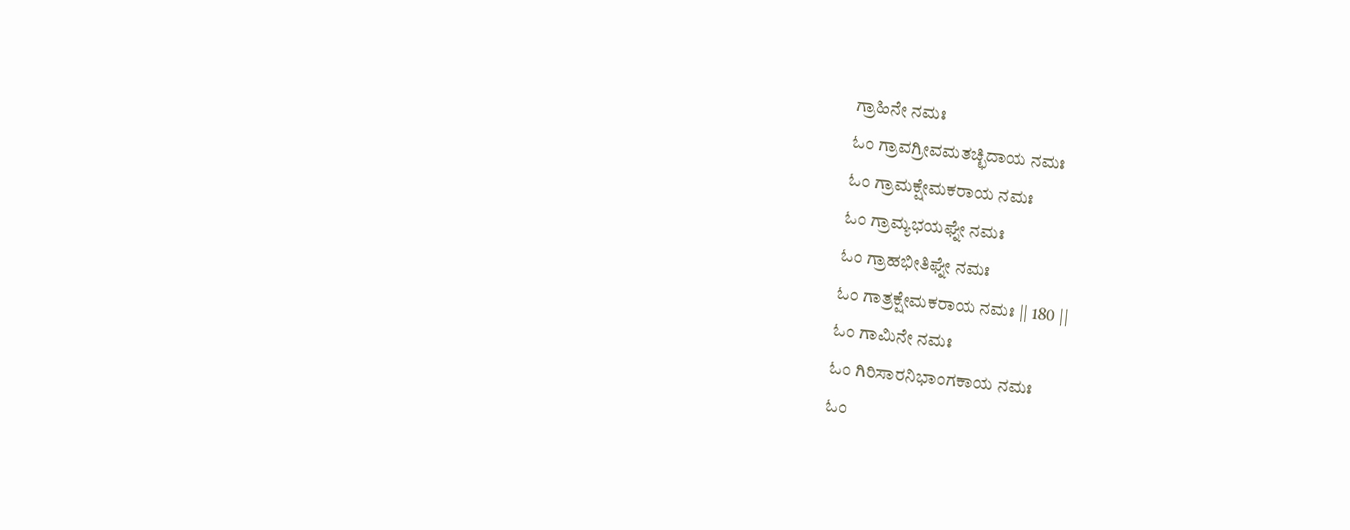ಗ್ರಾಹಿನೇ ನಮಃ
ಓಂ ಗ್ರಾವಗ್ರೀವಮತಚ್ಛಿದಾಯ ನಮಃ
ಓಂ ಗ್ರಾಮಕ್ಷೇಮಕರಾಯ ನಮಃ
ಓಂ ಗ್ರಾಮ್ಯಭಯಘ್ನೇ ನಮಃ
ಓಂ ಗ್ರಾಹಭೀತಿಘ್ನೇ ನಮಃ
ಓಂ ಗಾತ್ರಕ್ಷೇಮಕರಾಯ ನಮಃ || 180 ||
ಓಂ ಗಾಮಿನೇ ನಮಃ
ಓಂ ಗಿರಿಸಾರನಿಭಾಂಗಕಾಯ ನಮಃ
ಓಂ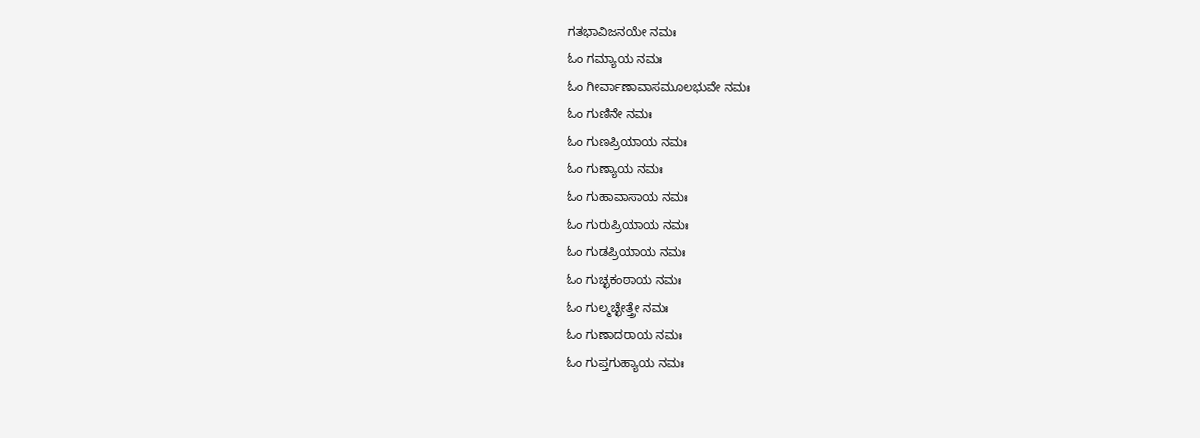ಗತಭಾವಿಜನಯೇ ನಮಃ
ಓಂ ಗಮ್ಯಾಯ ನಮಃ
ಓಂ ಗೀರ್ವಾಣಾವಾಸಮೂಲಭುವೇ ನಮಃ
ಓಂ ಗುಣಿನೇ ನಮಃ
ಓಂ ಗುಣಪ್ರಿಯಾಯ ನಮಃ
ಓಂ ಗುಣ್ಯಾಯ ನಮಃ
ಓಂ ಗುಹಾವಾಸಾಯ ನಮಃ
ಓಂ ಗುರುಪ್ರಿಯಾಯ ನಮಃ
ಓಂ ಗುಡಪ್ರಿಯಾಯ ನಮಃ
ಓಂ ಗುಚ್ಛಕಂಠಾಯ ನಮಃ
ಓಂ ಗುಲ್ಮಚ್ಛೇತ್ತ್ರೇ ನಮಃ
ಓಂ ಗುಣಾದರಾಯ ನಮಃ
ಓಂ ಗುಪ್ತಗುಹ್ಯಾಯ ನಮಃ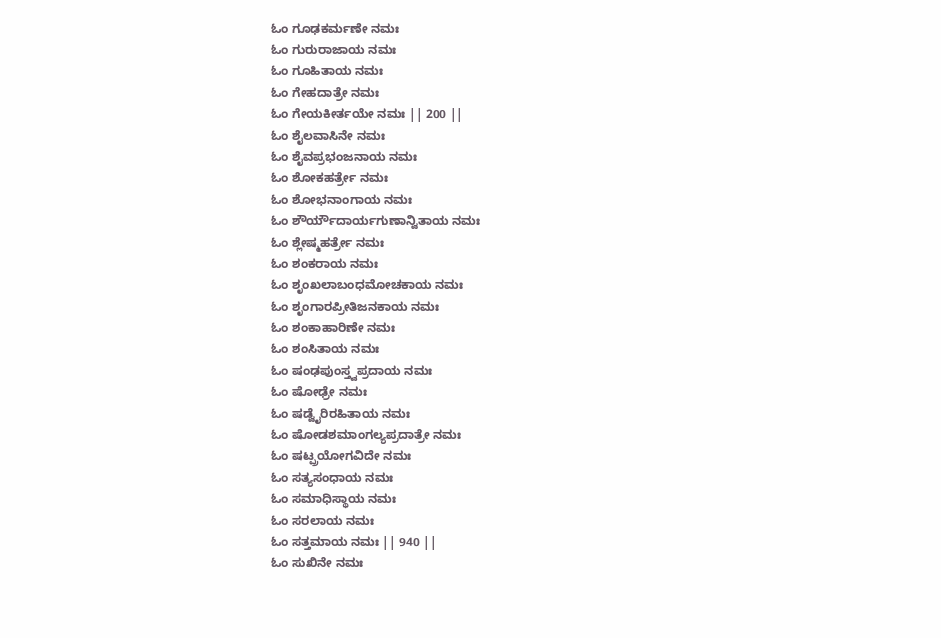ಓಂ ಗೂಢಕರ್ಮಣೇ ನಮಃ
ಓಂ ಗುರುರಾಜಾಯ ನಮಃ
ಓಂ ಗೂಹಿತಾಯ ನಮಃ
ಓಂ ಗೇಹದಾತ್ರೇ ನಮಃ
ಓಂ ಗೇಯಕೀರ್ತಯೇ ನಮಃ || 200 ||
ಓಂ ಶೈಲವಾಸಿನೇ ನಮಃ
ಓಂ ಶೈವಪ್ರಭಂಜನಾಯ ನಮಃ
ಓಂ ಶೋಕಹರ್ತ್ರೇ ನಮಃ
ಓಂ ಶೋಭನಾಂಗಾಯ ನಮಃ
ಓಂ ಶೌರ್ಯೌದಾರ್ಯಗುಣಾನ್ವಿತಾಯ ನಮಃ
ಓಂ ಶ್ಲೇಷ್ಮಹರ್ತ್ರೇ ನಮಃ
ಓಂ ಶಂಕರಾಯ ನಮಃ
ಓಂ ಶೃಂಖಲಾಬಂಧಮೋಚಕಾಯ ನಮಃ
ಓಂ ಶೃಂಗಾರಪ್ರೀತಿಜನಕಾಯ ನಮಃ
ಓಂ ಶಂಕಾಹಾರಿಣೇ ನಮಃ
ಓಂ ಶಂಸಿತಾಯ ನಮಃ
ಓಂ ಷಂಢಪುಂಸ್ತ್ವಪ್ರದಾಯ ನಮಃ
ಓಂ ಷೋಢ್ರೇ ನಮಃ
ಓಂ ಷಡ್ವೈರಿರಹಿತಾಯ ನಮಃ
ಓಂ ಷೋಡಶಮಾಂಗಲ್ಯಪ್ರದಾತ್ರೇ ನಮಃ
ಓಂ ಷಟ್ಪ್ರಯೋಗವಿದೇ ನಮಃ
ಓಂ ಸತ್ಯಸಂಧಾಯ ನಮಃ
ಓಂ ಸಮಾಧಿಸ್ಥಾಯ ನಮಃ
ಓಂ ಸರಲಾಯ ನಮಃ
ಓಂ ಸತ್ತಮಾಯ ನಮಃ || 940 ||
ಓಂ ಸುಖಿನೇ ನಮಃ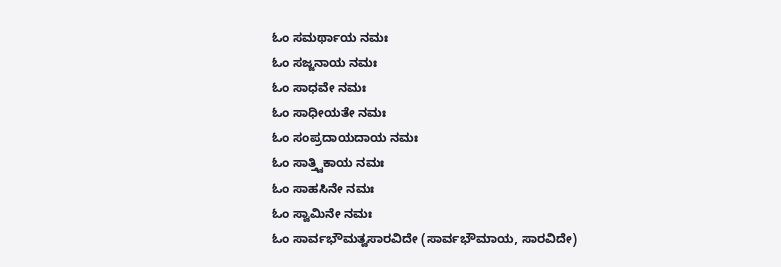ಓಂ ಸಮರ್ಥಾಯ ನಮಃ
ಓಂ ಸಜ್ಜನಾಯ ನಮಃ
ಓಂ ಸಾಧವೇ ನಮಃ
ಓಂ ಸಾಧೀಯತೇ ನಮಃ
ಓಂ ಸಂಪ್ರದಾಯದಾಯ ನಮಃ
ಓಂ ಸಾತ್ತ್ವಿಕಾಯ ನಮಃ
ಓಂ ಸಾಹಸಿನೇ ನಮಃ
ಓಂ ಸ್ವಾಮಿನೇ ನಮಃ
ಓಂ ಸಾರ್ವಭೌಮತ್ವಸಾರವಿದೇ (ಸಾರ್ವಭೌಮಾಯ, ಸಾರವಿದೇ)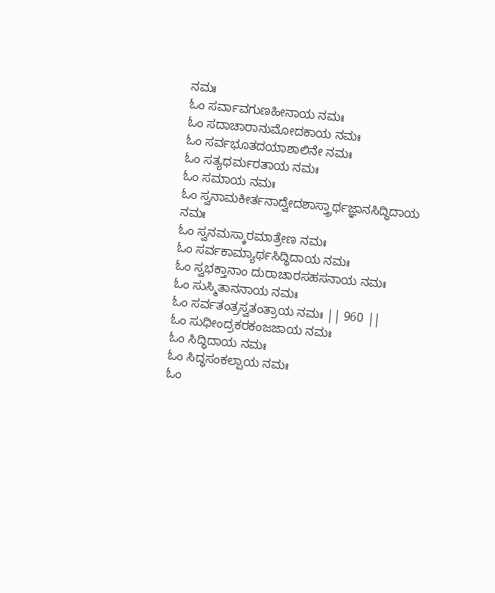ನಮಃ
ಓಂ ಸರ್ವಾವಗುಣಹೀನಾಯ ನಮಃ
ಓಂ ಸದಾಚಾರಾನುಮೋದಕಾಯ ನಮಃ
ಓಂ ಸರ್ವಭೂತದಯಾಶಾಲಿನೇ ನಮಃ
ಓಂ ಸತ್ಯಧರ್ಮರತಾಯ ನಮಃ
ಓಂ ಸಮಾಯ ನಮಃ
ಓಂ ಸ್ವನಾಮಕೀರ್ತನಾದ್ವೇದಶಾಸ್ತ್ರಾರ್ಥಜ್ಞಾನಸಿದ್ಧಿದಾಯ ನಮಃ
ಓಂ ಸ್ವನಮಸ್ಕಾರಮಾತ್ರೇಣ ನಮಃ
ಓಂ ಸರ್ವಕಾಮ್ಯಾರ್ಥಸಿದ್ಧಿದಾಯ ನಮಃ
ಓಂ ಸ್ವಭಕ್ತಾನಾಂ ದುರಾಚಾರಸಹಸನಾಯ ನಮಃ
ಓಂ ಸುಸ್ಮಿತಾನನಾಯ ನಮಃ
ಓಂ ಸರ್ವತಂತ್ರಸ್ವತಂತ್ರಾಯ ನಮಃ || 960 ||
ಓಂ ಸುಧೀಂದ್ರಕರಕಂಜಜಾಯ ನಮಃ
ಓಂ ಸಿದ್ಧಿದಾಯ ನಮಃ
ಓಂ ಸಿದ್ಧಸಂಕಲ್ಪಾಯ ನಮಃ
ಓಂ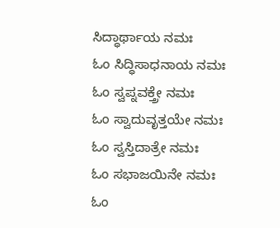ಸಿದ್ಧಾರ್ಥಾಯ ನಮಃ
ಓಂ ಸಿದ್ಧಿಸಾಧನಾಯ ನಮಃ
ಓಂ ಸ್ವಪ್ನವಕ್ತ್ರೇ ನಮಃ
ಓಂ ಸ್ವಾದುವೃತ್ತಯೇ ನಮಃ
ಓಂ ಸ್ವಸ್ತಿದಾತ್ರೇ ನಮಃ
ಓಂ ಸಭಾಜಯಿನೇ ನಮಃ
ಓಂ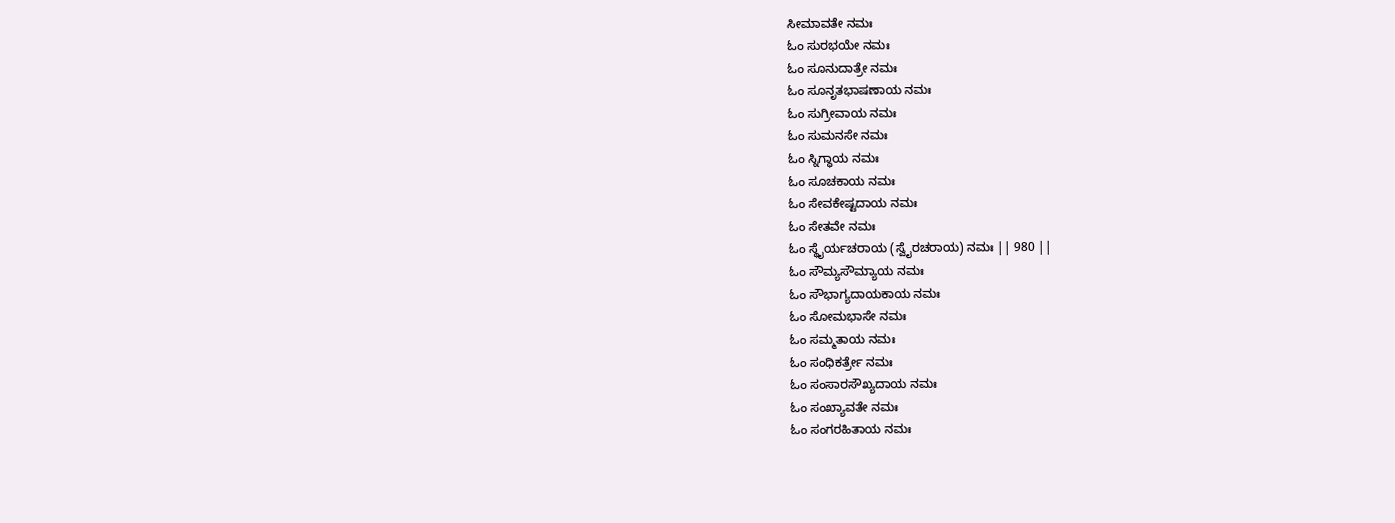ಸೀಮಾವತೇ ನಮಃ
ಓಂ ಸುರಭಯೇ ನಮಃ
ಓಂ ಸೂನುದಾತ್ರೇ ನಮಃ
ಓಂ ಸೂನೃತಭಾಷಣಾಯ ನಮಃ
ಓಂ ಸುಗ್ರೀವಾಯ ನಮಃ
ಓಂ ಸುಮನಸೇ ನಮಃ
ಓಂ ಸ್ನಿಗ್ಧಾಯ ನಮಃ
ಓಂ ಸೂಚಕಾಯ ನಮಃ
ಓಂ ಸೇವಕೇಷ್ಟದಾಯ ನಮಃ
ಓಂ ಸೇತವೇ ನಮಃ
ಓಂ ಸ್ಥೈರ್ಯಚರಾಯ (ಸ್ವೈರಚರಾಯ) ನಮಃ || 980 ||
ಓಂ ಸೌಮ್ಯಸೌಮ್ಯಾಯ ನಮಃ
ಓಂ ಸೌಭಾಗ್ಯದಾಯಕಾಯ ನಮಃ
ಓಂ ಸೋಮಭಾಸೇ ನಮಃ
ಓಂ ಸಮ್ಮತಾಯ ನಮಃ
ಓಂ ಸಂಧಿಕರ್ತ್ರೇ ನಮಃ
ಓಂ ಸಂಸಾರಸೌಖ್ಯದಾಯ ನಮಃ
ಓಂ ಸಂಖ್ಯಾವತೇ ನಮಃ
ಓಂ ಸಂಗರಹಿತಾಯ ನಮಃ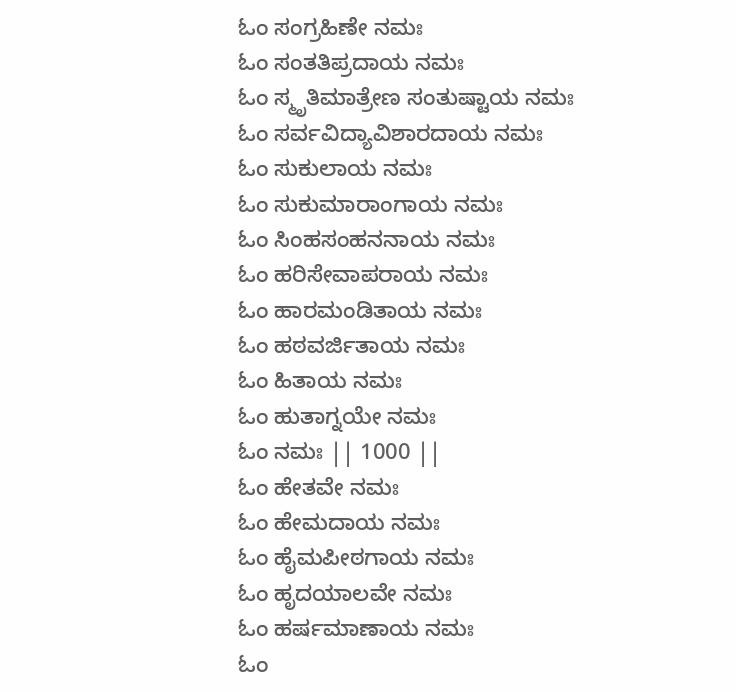ಓಂ ಸಂಗ್ರಹಿಣೇ ನಮಃ
ಓಂ ಸಂತತಿಪ್ರದಾಯ ನಮಃ
ಓಂ ಸ್ಮೃತಿಮಾತ್ರೇಣ ಸಂತುಷ್ಟಾಯ ನಮಃ
ಓಂ ಸರ್ವವಿದ್ಯಾವಿಶಾರದಾಯ ನಮಃ
ಓಂ ಸುಕುಲಾಯ ನಮಃ
ಓಂ ಸುಕುಮಾರಾಂಗಾಯ ನಮಃ
ಓಂ ಸಿಂಹಸಂಹನನಾಯ ನಮಃ
ಓಂ ಹರಿಸೇವಾಪರಾಯ ನಮಃ
ಓಂ ಹಾರಮಂಡಿತಾಯ ನಮಃ
ಓಂ ಹಠವರ್ಜಿತಾಯ ನಮಃ
ಓಂ ಹಿತಾಯ ನಮಃ
ಓಂ ಹುತಾಗ್ನಯೇ ನಮಃ
ಓಂ ನಮಃ || 1000 ||
ಓಂ ಹೇತವೇ ನಮಃ
ಓಂ ಹೇಮದಾಯ ನಮಃ
ಓಂ ಹೈಮಪೀಠಗಾಯ ನಮಃ
ಓಂ ಹೃದಯಾಲವೇ ನಮಃ
ಓಂ ಹರ್ಷಮಾಣಾಯ ನಮಃ
ಓಂ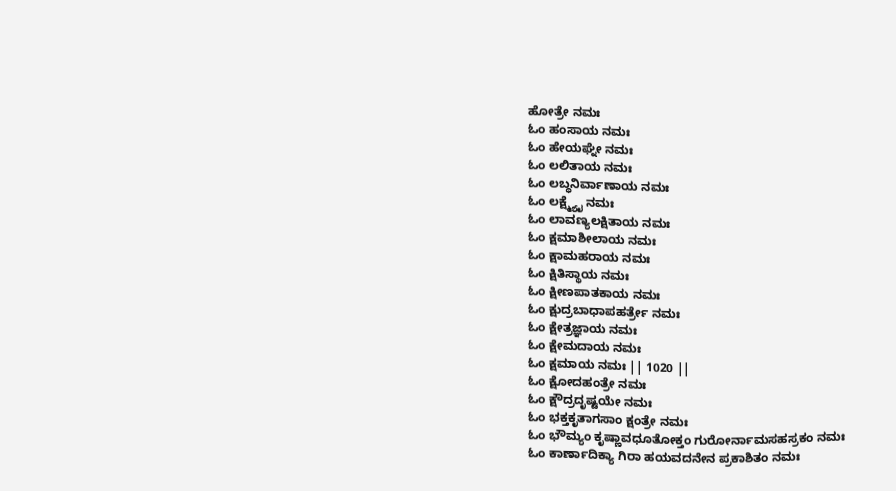ಹೋತ್ರೇ ನಮಃ
ಓಂ ಹಂಸಾಯ ನಮಃ
ಓಂ ಹೇಯಘ್ನೇ ನಮಃ
ಓಂ ಲಲಿತಾಯ ನಮಃ
ಓಂ ಲಬ್ಧನಿರ್ವಾಣಾಯ ನಮಃ
ಓಂ ಲಕ್ಷ್ಮ್ಯೈ ನಮಃ
ಓಂ ಲಾವಣ್ಯಲಕ್ಷಿತಾಯ ನಮಃ
ಓಂ ಕ್ಷಮಾಶೀಲಾಯ ನಮಃ
ಓಂ ಕ್ಷಾಮಹರಾಯ ನಮಃ
ಓಂ ಕ್ಷಿತಿಸ್ಥಾಯ ನಮಃ
ಓಂ ಕ್ಷೀಣಪಾತಕಾಯ ನಮಃ
ಓಂ ಕ್ಷುದ್ರಬಾಧಾಪಹರ್ತ್ರೇ ನಮಃ
ಓಂ ಕ್ಷೇತ್ರಜ್ಞಾಯ ನಮಃ
ಓಂ ಕ್ಷೇಮದಾಯ ನಮಃ
ಓಂ ಕ್ಷಮಾಯ ನಮಃ || 1020 ||
ಓಂ ಕ್ಷೋದಹಂತ್ರೇ ನಮಃ
ಓಂ ಕ್ಷೌದ್ರದೃಷ್ಟಯೇ ನಮಃ
ಓಂ ಭಕ್ತಕೃತಾಗಸಾಂ ಕ್ಷಂತ್ರೇ ನಮಃ
ಓಂ ಭೌಮ್ಯಂ ಕೃಷ್ಣಾವಧೂತೋಕ್ತಂ ಗುರೋರ್ನಾಮಸಹಸ್ರಕಂ ನಮಃ
ಓಂ ಕಾರ್ಣಾದಿಕ್ಯಾ ಗಿರಾ ಹಯವದನೇನ ಪ್ರಕಾಶಿತಂ ನಮಃ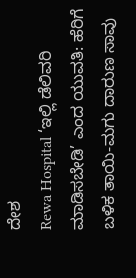ದೇಶ
Rewa Hospital ‘ಇಲ್ಲಿ ಡೆಲಿವರಿ ಮಾಡಿಸಬೇಡಿ’ ಎಂದ ಯುವತಿ: ಹೆರಿಗೆ ಬಳಿಕ ತಾಯಿ-ಮಗು ದಾರುಣ ಸಾವು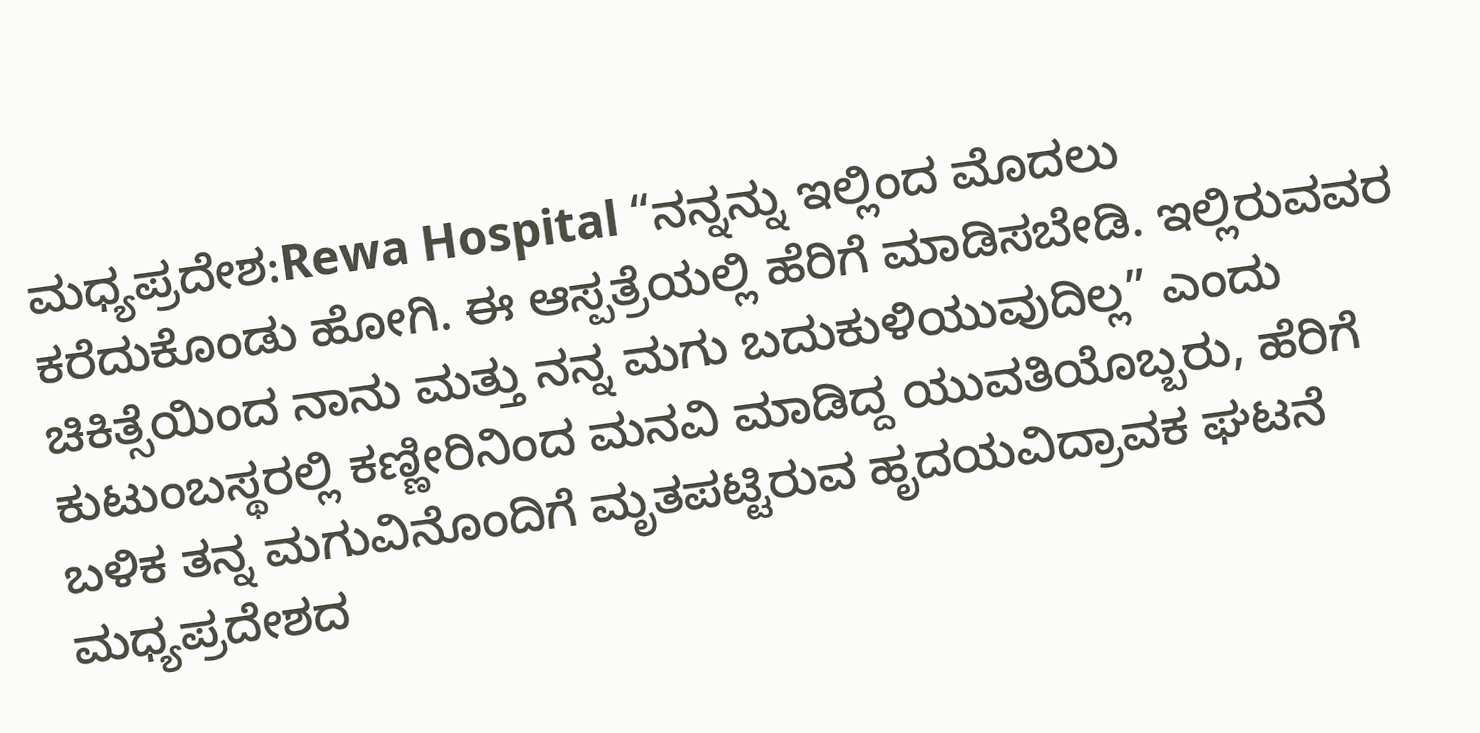ಮಧ್ಯಪ್ರದೇಶ:Rewa Hospital “ನನ್ನನ್ನು ಇಲ್ಲಿಂದ ಮೊದಲು ಕರೆದುಕೊಂಡು ಹೋಗಿ. ಈ ಆಸ್ಪತ್ರೆಯಲ್ಲಿ ಹೆರಿಗೆ ಮಾಡಿಸಬೇಡಿ. ಇಲ್ಲಿರುವವರ ಚಿಕಿತ್ಸೆಯಿಂದ ನಾನು ಮತ್ತು ನನ್ನ ಮಗು ಬದುಕುಳಿಯುವುದಿಲ್ಲ” ಎಂದು ಕುಟುಂಬಸ್ಥರಲ್ಲಿ ಕಣ್ಣೀರಿನಿಂದ ಮನವಿ ಮಾಡಿದ್ದ ಯುವತಿಯೊಬ್ಬರು, ಹೆರಿಗೆ ಬಳಿಕ ತನ್ನ ಮಗುವಿನೊಂದಿಗೆ ಮೃತಪಟ್ಟಿರುವ ಹೃದಯವಿದ್ರಾವಕ ಘಟನೆ ಮಧ್ಯಪ್ರದೇಶದ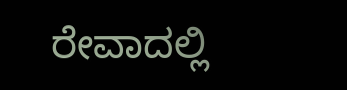ರೇವಾದಲ್ಲಿ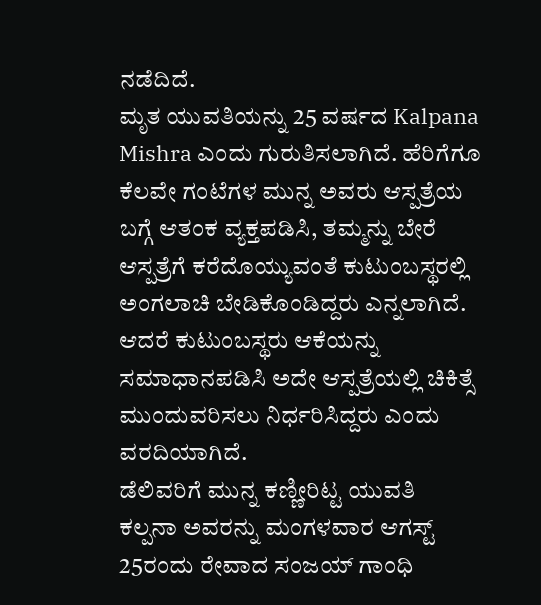ನಡೆದಿದೆ.
ಮೃತ ಯುವತಿಯನ್ನು 25 ವರ್ಷದ Kalpana Mishra ಎಂದು ಗುರುತಿಸಲಾಗಿದೆ. ಹೆರಿಗೆಗೂ ಕೆಲವೇ ಗಂಟೆಗಳ ಮುನ್ನ ಅವರು ಆಸ್ಪತ್ರೆಯ ಬಗ್ಗೆ ಆತಂಕ ವ್ಯಕ್ತಪಡಿಸಿ, ತಮ್ಮನ್ನು ಬೇರೆ ಆಸ್ಪತ್ರೆಗೆ ಕರೆದೊಯ್ಯುವಂತೆ ಕುಟುಂಬಸ್ಥರಲ್ಲಿ ಅಂಗಲಾಚಿ ಬೇಡಿಕೊಂಡಿದ್ದರು ಎನ್ನಲಾಗಿದೆ. ಆದರೆ ಕುಟುಂಬಸ್ಥರು ಆಕೆಯನ್ನು ಸಮಾಧಾನಪಡಿಸಿ ಅದೇ ಆಸ್ಪತ್ರೆಯಲ್ಲಿ ಚಿಕಿತ್ಸೆ ಮುಂದುವರಿಸಲು ನಿರ್ಧರಿಸಿದ್ದರು ಎಂದು ವರದಿಯಾಗಿದೆ.
ಡೆಲಿವರಿಗೆ ಮುನ್ನ ಕಣ್ಣೀರಿಟ್ಟ ಯುವತಿ
ಕಲ್ಪನಾ ಅವರನ್ನು ಮಂಗಳವಾರ ಆಗಸ್ಟ್ 25ರಂದು ರೇವಾದ ಸಂಜಯ್ ಗಾಂಧಿ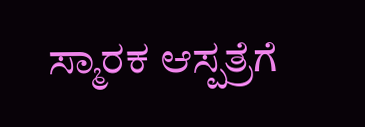ಸ್ಮಾರಕ ಆಸ್ಪತ್ರೆಗೆ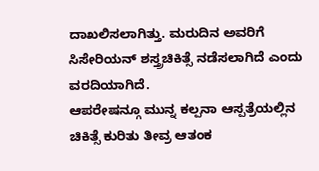ದಾಖಲಿಸಲಾಗಿತ್ತು. ಮರುದಿನ ಅವರಿಗೆ ಸಿಸೇರಿಯನ್ ಶಸ್ತ್ರಚಿಕಿತ್ಸೆ ನಡೆಸಲಾಗಿದೆ ಎಂದು ವರದಿಯಾಗಿದೆ.
ಆಪರೇಷನ್ಗೂ ಮುನ್ನ ಕಲ್ಪನಾ ಆಸ್ಪತ್ರೆಯಲ್ಲಿನ ಚಿಕಿತ್ಸೆ ಕುರಿತು ತೀವ್ರ ಆತಂಕ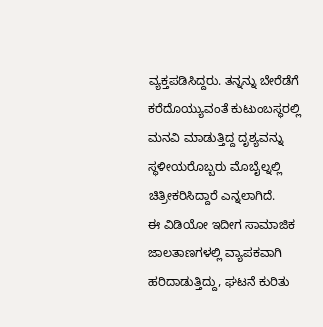ವ್ಯಕ್ತಪಡಿಸಿದ್ದರು. ತನ್ನನ್ನು ಬೇರೆಡೆಗೆ ಕರೆದೊಯ್ಯುವಂತೆ ಕುಟುಂಬಸ್ಥರಲ್ಲಿ ಮನವಿ ಮಾಡುತ್ತಿದ್ದ ದೃಶ್ಯವನ್ನು ಸ್ಥಳೀಯರೊಬ್ಬರು ಮೊಬೈಲ್ನಲ್ಲಿ ಚಿತ್ರೀಕರಿಸಿದ್ದಾರೆ ಎನ್ನಲಾಗಿದೆ.
ಈ ವಿಡಿಯೋ ಇದೀಗ ಸಾಮಾಜಿಕ ಜಾಲತಾಣಗಳಲ್ಲಿ ವ್ಯಾಪಕವಾಗಿ ಹರಿದಾಡುತ್ತಿದ್ದು, ಘಟನೆ ಕುರಿತು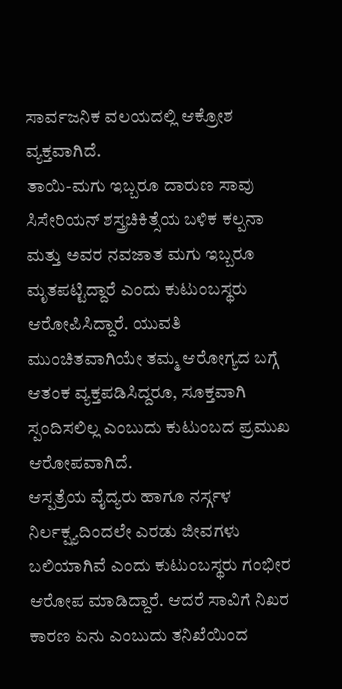ಸಾರ್ವಜನಿಕ ವಲಯದಲ್ಲಿ ಆಕ್ರೋಶ ವ್ಯಕ್ತವಾಗಿದೆ.
ತಾಯಿ-ಮಗು ಇಬ್ಬರೂ ದಾರುಣ ಸಾವು
ಸಿಸೇರಿಯನ್ ಶಸ್ತ್ರಚಿಕಿತ್ಸೆಯ ಬಳಿಕ ಕಲ್ಪನಾ ಮತ್ತು ಅವರ ನವಜಾತ ಮಗು ಇಬ್ಬರೂ ಮೃತಪಟ್ಟಿದ್ದಾರೆ ಎಂದು ಕುಟುಂಬಸ್ಥರು ಆರೋಪಿಸಿದ್ದಾರೆ. ಯುವತಿ ಮುಂಚಿತವಾಗಿಯೇ ತಮ್ಮ ಆರೋಗ್ಯದ ಬಗ್ಗೆ ಆತಂಕ ವ್ಯಕ್ತಪಡಿಸಿದ್ದರೂ, ಸೂಕ್ತವಾಗಿ ಸ್ಪಂದಿಸಲಿಲ್ಲ ಎಂಬುದು ಕುಟುಂಬದ ಪ್ರಮುಖ ಆರೋಪವಾಗಿದೆ.
ಆಸ್ಪತ್ರೆಯ ವೈದ್ಯರು ಹಾಗೂ ನರ್ಸ್ಗಳ ನಿರ್ಲಕ್ಷ್ಯದಿಂದಲೇ ಎರಡು ಜೀವಗಳು ಬಲಿಯಾಗಿವೆ ಎಂದು ಕುಟುಂಬಸ್ಥರು ಗಂಭೀರ ಆರೋಪ ಮಾಡಿದ್ದಾರೆ. ಆದರೆ ಸಾವಿಗೆ ನಿಖರ ಕಾರಣ ಏನು ಎಂಬುದು ತನಿಖೆಯಿಂದ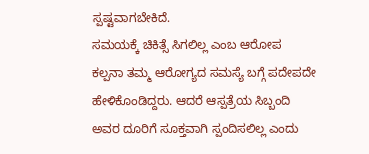ಸ್ಪಷ್ಟವಾಗಬೇಕಿದೆ.
ಸಮಯಕ್ಕೆ ಚಿಕಿತ್ಸೆ ಸಿಗಲಿಲ್ಲ ಎಂಬ ಆರೋಪ
ಕಲ್ಪನಾ ತಮ್ಮ ಆರೋಗ್ಯದ ಸಮಸ್ಯೆ ಬಗ್ಗೆ ಪದೇಪದೇ ಹೇಳಿಕೊಂಡಿದ್ದರು. ಆದರೆ ಆಸ್ಪತ್ರೆಯ ಸಿಬ್ಬಂದಿ ಅವರ ದೂರಿಗೆ ಸೂಕ್ತವಾಗಿ ಸ್ಪಂದಿಸಲಿಲ್ಲ ಎಂದು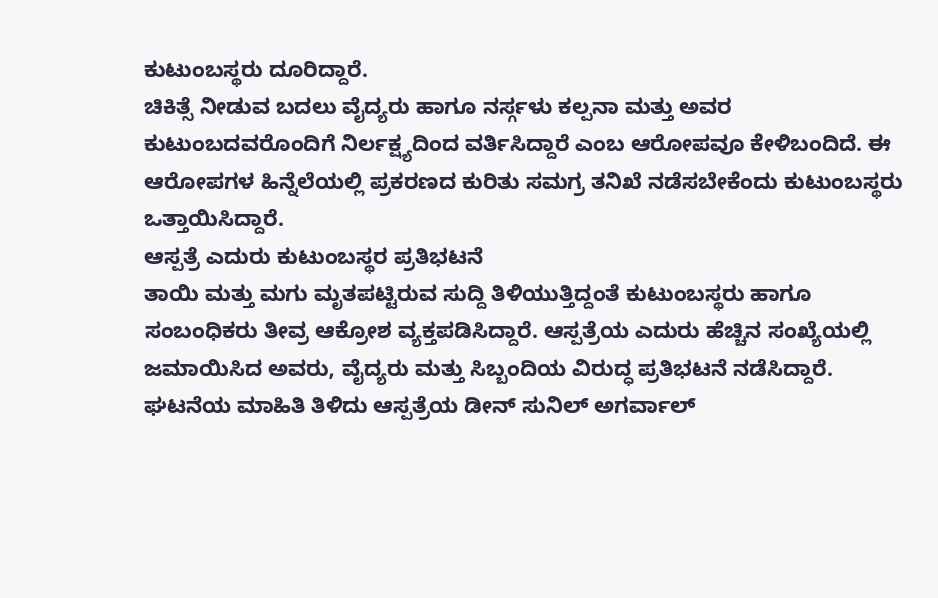ಕುಟುಂಬಸ್ಥರು ದೂರಿದ್ದಾರೆ.
ಚಿಕಿತ್ಸೆ ನೀಡುವ ಬದಲು ವೈದ್ಯರು ಹಾಗೂ ನರ್ಸ್ಗಳು ಕಲ್ಪನಾ ಮತ್ತು ಅವರ ಕುಟುಂಬದವರೊಂದಿಗೆ ನಿರ್ಲಕ್ಷ್ಯದಿಂದ ವರ್ತಿಸಿದ್ದಾರೆ ಎಂಬ ಆರೋಪವೂ ಕೇಳಿಬಂದಿದೆ. ಈ ಆರೋಪಗಳ ಹಿನ್ನೆಲೆಯಲ್ಲಿ ಪ್ರಕರಣದ ಕುರಿತು ಸಮಗ್ರ ತನಿಖೆ ನಡೆಸಬೇಕೆಂದು ಕುಟುಂಬಸ್ಥರು ಒತ್ತಾಯಿಸಿದ್ದಾರೆ.
ಆಸ್ಪತ್ರೆ ಎದುರು ಕುಟುಂಬಸ್ಥರ ಪ್ರತಿಭಟನೆ
ತಾಯಿ ಮತ್ತು ಮಗು ಮೃತಪಟ್ಟಿರುವ ಸುದ್ದಿ ತಿಳಿಯುತ್ತಿದ್ದಂತೆ ಕುಟುಂಬಸ್ಥರು ಹಾಗೂ ಸಂಬಂಧಿಕರು ತೀವ್ರ ಆಕ್ರೋಶ ವ್ಯಕ್ತಪಡಿಸಿದ್ದಾರೆ. ಆಸ್ಪತ್ರೆಯ ಎದುರು ಹೆಚ್ಚಿನ ಸಂಖ್ಯೆಯಲ್ಲಿ ಜಮಾಯಿಸಿದ ಅವರು, ವೈದ್ಯರು ಮತ್ತು ಸಿಬ್ಬಂದಿಯ ವಿರುದ್ಧ ಪ್ರತಿಭಟನೆ ನಡೆಸಿದ್ದಾರೆ.
ಘಟನೆಯ ಮಾಹಿತಿ ತಿಳಿದು ಆಸ್ಪತ್ರೆಯ ಡೀನ್ ಸುನಿಲ್ ಅಗರ್ವಾಲ್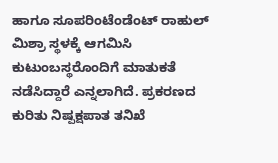ಹಾಗೂ ಸೂಪರಿಂಟೆಂಡೆಂಟ್ ರಾಹುಲ್ ಮಿಶ್ರಾ ಸ್ಥಳಕ್ಕೆ ಆಗಮಿಸಿ ಕುಟುಂಬಸ್ಥರೊಂದಿಗೆ ಮಾತುಕತೆ ನಡೆಸಿದ್ದಾರೆ ಎನ್ನಲಾಗಿದೆ. ಪ್ರಕರಣದ ಕುರಿತು ನಿಷ್ಪಕ್ಷಪಾತ ತನಿಖೆ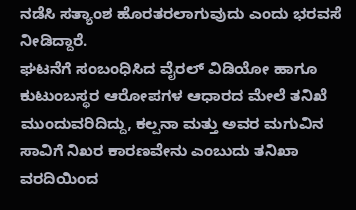ನಡೆಸಿ ಸತ್ಯಾಂಶ ಹೊರತರಲಾಗುವುದು ಎಂದು ಭರವಸೆ ನೀಡಿದ್ದಾರೆ.
ಘಟನೆಗೆ ಸಂಬಂಧಿಸಿದ ವೈರಲ್ ವಿಡಿಯೋ ಹಾಗೂ ಕುಟುಂಬಸ್ಥರ ಆರೋಪಗಳ ಆಧಾರದ ಮೇಲೆ ತನಿಖೆ ಮುಂದುವರಿದಿದ್ದು, ಕಲ್ಪನಾ ಮತ್ತು ಅವರ ಮಗುವಿನ ಸಾವಿಗೆ ನಿಖರ ಕಾರಣವೇನು ಎಂಬುದು ತನಿಖಾ ವರದಿಯಿಂದ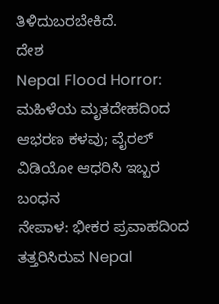ತಿಳಿದುಬರಬೇಕಿದೆ.
ದೇಶ
Nepal Flood Horror: ಮಹಿಳೆಯ ಮೃತದೇಹದಿಂದ ಆಭರಣ ಕಳವು; ವೈರಲ್ ವಿಡಿಯೋ ಆಧರಿಸಿ ಇಬ್ಬರ ಬಂಧನ
ನೇಪಾಳ: ಭೀಕರ ಪ್ರವಾಹದಿಂದ ತತ್ತರಿಸಿರುವ Nepal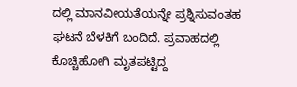ದಲ್ಲಿ ಮಾನವೀಯತೆಯನ್ನೇ ಪ್ರಶ್ನಿಸುವಂತಹ ಘಟನೆ ಬೆಳಕಿಗೆ ಬಂದಿದೆ. ಪ್ರವಾಹದಲ್ಲಿ ಕೊಚ್ಚಿಹೋಗಿ ಮೃತಪಟ್ಟಿದ್ದ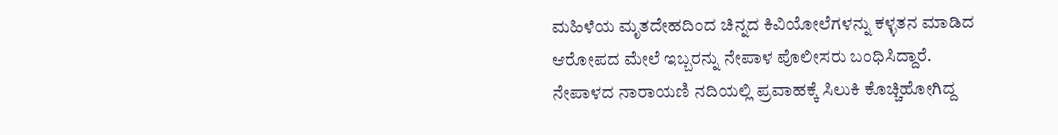ಮಹಿಳೆಯ ಮೃತದೇಹದಿಂದ ಚಿನ್ನದ ಕಿವಿಯೋಲೆಗಳನ್ನು ಕಳ್ಳತನ ಮಾಡಿದ ಆರೋಪದ ಮೇಲೆ ಇಬ್ಬರನ್ನು ನೇಪಾಳ ಪೊಲೀಸರು ಬಂಧಿಸಿದ್ದಾರೆ.
ನೇಪಾಳದ ನಾರಾಯಣಿ ನದಿಯಲ್ಲಿ ಪ್ರವಾಹಕ್ಕೆ ಸಿಲುಕಿ ಕೊಚ್ಚಿಹೋಗಿದ್ದ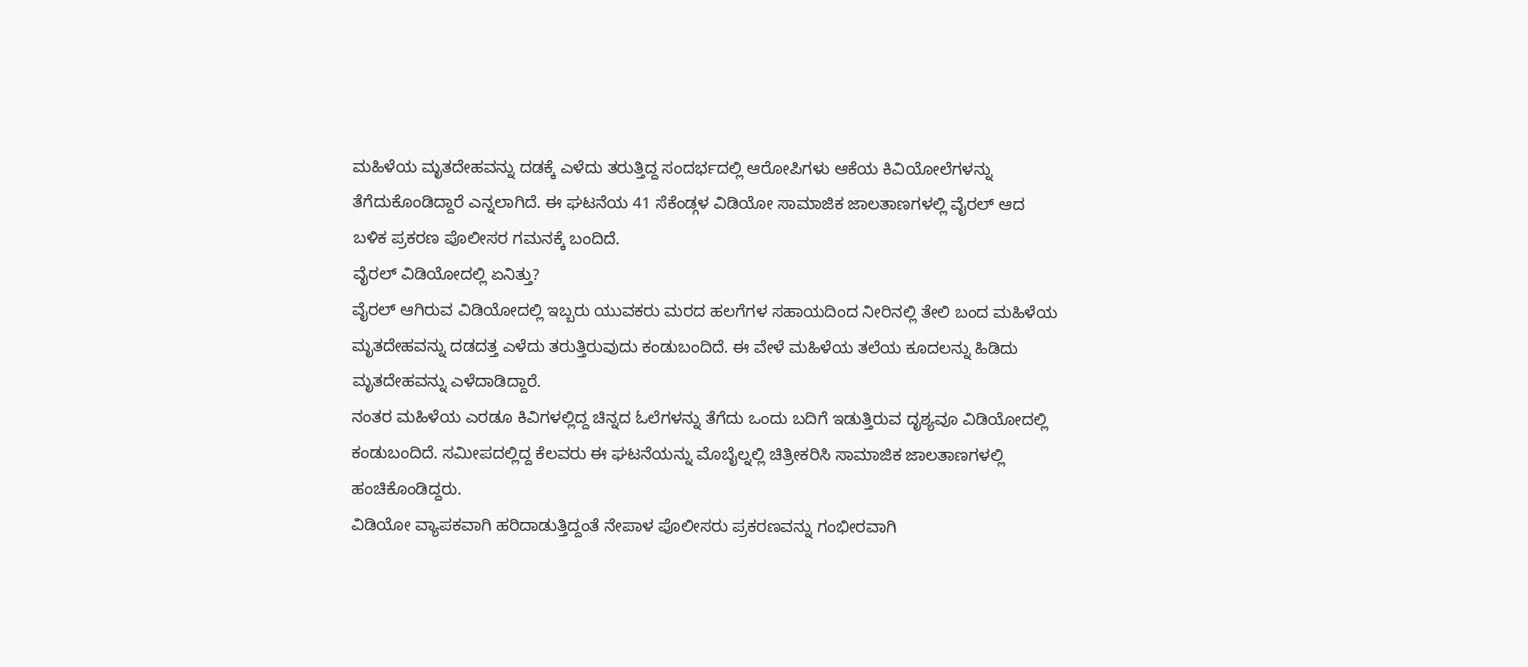ಮಹಿಳೆಯ ಮೃತದೇಹವನ್ನು ದಡಕ್ಕೆ ಎಳೆದು ತರುತ್ತಿದ್ದ ಸಂದರ್ಭದಲ್ಲಿ ಆರೋಪಿಗಳು ಆಕೆಯ ಕಿವಿಯೋಲೆಗಳನ್ನು ತೆಗೆದುಕೊಂಡಿದ್ದಾರೆ ಎನ್ನಲಾಗಿದೆ. ಈ ಘಟನೆಯ 41 ಸೆಕೆಂಡ್ಗಳ ವಿಡಿಯೋ ಸಾಮಾಜಿಕ ಜಾಲತಾಣಗಳಲ್ಲಿ ವೈರಲ್ ಆದ ಬಳಿಕ ಪ್ರಕರಣ ಪೊಲೀಸರ ಗಮನಕ್ಕೆ ಬಂದಿದೆ.
ವೈರಲ್ ವಿಡಿಯೋದಲ್ಲಿ ಏನಿತ್ತು?
ವೈರಲ್ ಆಗಿರುವ ವಿಡಿಯೋದಲ್ಲಿ ಇಬ್ಬರು ಯುವಕರು ಮರದ ಹಲಗೆಗಳ ಸಹಾಯದಿಂದ ನೀರಿನಲ್ಲಿ ತೇಲಿ ಬಂದ ಮಹಿಳೆಯ ಮೃತದೇಹವನ್ನು ದಡದತ್ತ ಎಳೆದು ತರುತ್ತಿರುವುದು ಕಂಡುಬಂದಿದೆ. ಈ ವೇಳೆ ಮಹಿಳೆಯ ತಲೆಯ ಕೂದಲನ್ನು ಹಿಡಿದು ಮೃತದೇಹವನ್ನು ಎಳೆದಾಡಿದ್ದಾರೆ.
ನಂತರ ಮಹಿಳೆಯ ಎರಡೂ ಕಿವಿಗಳಲ್ಲಿದ್ದ ಚಿನ್ನದ ಓಲೆಗಳನ್ನು ತೆಗೆದು ಒಂದು ಬದಿಗೆ ಇಡುತ್ತಿರುವ ದೃಶ್ಯವೂ ವಿಡಿಯೋದಲ್ಲಿ ಕಂಡುಬಂದಿದೆ. ಸಮೀಪದಲ್ಲಿದ್ದ ಕೆಲವರು ಈ ಘಟನೆಯನ್ನು ಮೊಬೈಲ್ನಲ್ಲಿ ಚಿತ್ರೀಕರಿಸಿ ಸಾಮಾಜಿಕ ಜಾಲತಾಣಗಳಲ್ಲಿ ಹಂಚಿಕೊಂಡಿದ್ದರು.
ವಿಡಿಯೋ ವ್ಯಾಪಕವಾಗಿ ಹರಿದಾಡುತ್ತಿದ್ದಂತೆ ನೇಪಾಳ ಪೊಲೀಸರು ಪ್ರಕರಣವನ್ನು ಗಂಭೀರವಾಗಿ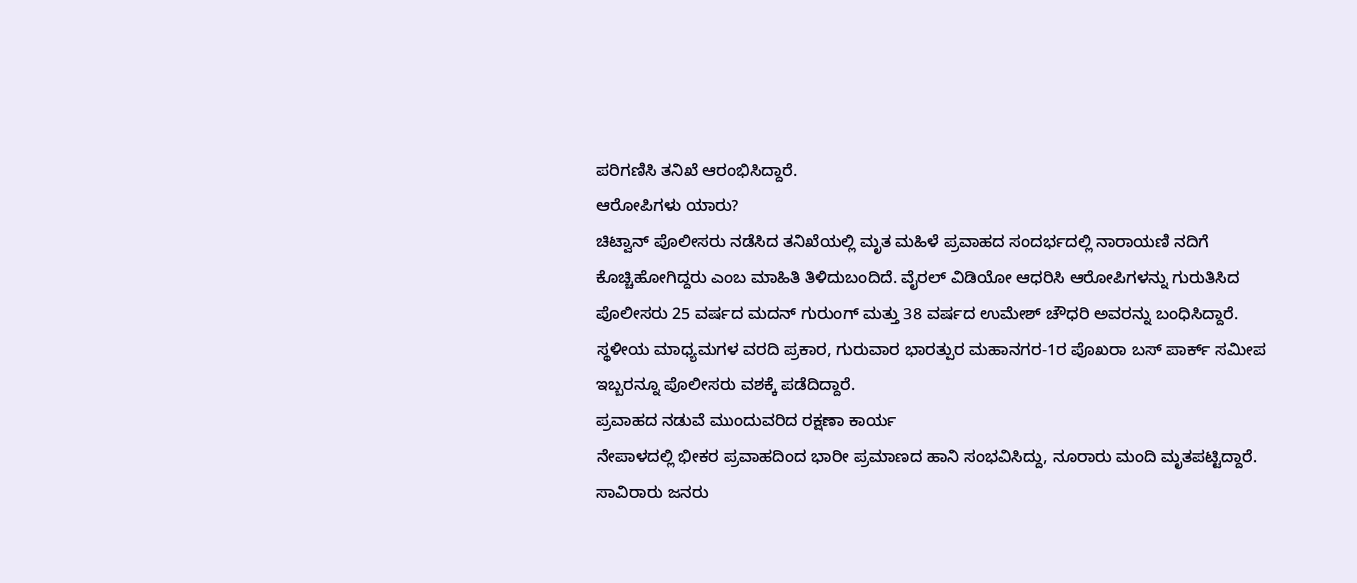ಪರಿಗಣಿಸಿ ತನಿಖೆ ಆರಂಭಿಸಿದ್ದಾರೆ.
ಆರೋಪಿಗಳು ಯಾರು?
ಚಿಟ್ವಾನ್ ಪೊಲೀಸರು ನಡೆಸಿದ ತನಿಖೆಯಲ್ಲಿ ಮೃತ ಮಹಿಳೆ ಪ್ರವಾಹದ ಸಂದರ್ಭದಲ್ಲಿ ನಾರಾಯಣಿ ನದಿಗೆ ಕೊಚ್ಚಿಹೋಗಿದ್ದರು ಎಂಬ ಮಾಹಿತಿ ತಿಳಿದುಬಂದಿದೆ. ವೈರಲ್ ವಿಡಿಯೋ ಆಧರಿಸಿ ಆರೋಪಿಗಳನ್ನು ಗುರುತಿಸಿದ ಪೊಲೀಸರು 25 ವರ್ಷದ ಮದನ್ ಗುರುಂಗ್ ಮತ್ತು 38 ವರ್ಷದ ಉಮೇಶ್ ಚೌಧರಿ ಅವರನ್ನು ಬಂಧಿಸಿದ್ದಾರೆ.
ಸ್ಥಳೀಯ ಮಾಧ್ಯಮಗಳ ವರದಿ ಪ್ರಕಾರ, ಗುರುವಾರ ಭಾರತ್ಪುರ ಮಹಾನಗರ-1ರ ಪೊಖರಾ ಬಸ್ ಪಾರ್ಕ್ ಸಮೀಪ ಇಬ್ಬರನ್ನೂ ಪೊಲೀಸರು ವಶಕ್ಕೆ ಪಡೆದಿದ್ದಾರೆ.
ಪ್ರವಾಹದ ನಡುವೆ ಮುಂದುವರಿದ ರಕ್ಷಣಾ ಕಾರ್ಯ
ನೇಪಾಳದಲ್ಲಿ ಭೀಕರ ಪ್ರವಾಹದಿಂದ ಭಾರೀ ಪ್ರಮಾಣದ ಹಾನಿ ಸಂಭವಿಸಿದ್ದು, ನೂರಾರು ಮಂದಿ ಮೃತಪಟ್ಟಿದ್ದಾರೆ. ಸಾವಿರಾರು ಜನರು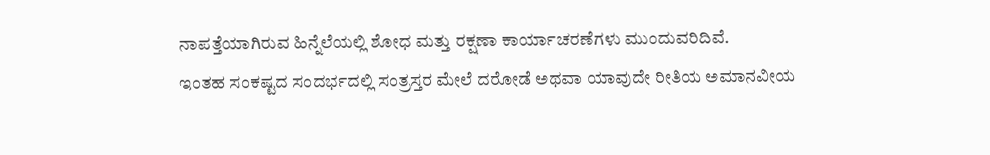ನಾಪತ್ತೆಯಾಗಿರುವ ಹಿನ್ನೆಲೆಯಲ್ಲಿ ಶೋಧ ಮತ್ತು ರಕ್ಷಣಾ ಕಾರ್ಯಾಚರಣೆಗಳು ಮುಂದುವರಿದಿವೆ.
ಇಂತಹ ಸಂಕಷ್ಟದ ಸಂದರ್ಭದಲ್ಲಿ ಸಂತ್ರಸ್ತರ ಮೇಲೆ ದರೋಡೆ ಅಥವಾ ಯಾವುದೇ ರೀತಿಯ ಅಮಾನವೀಯ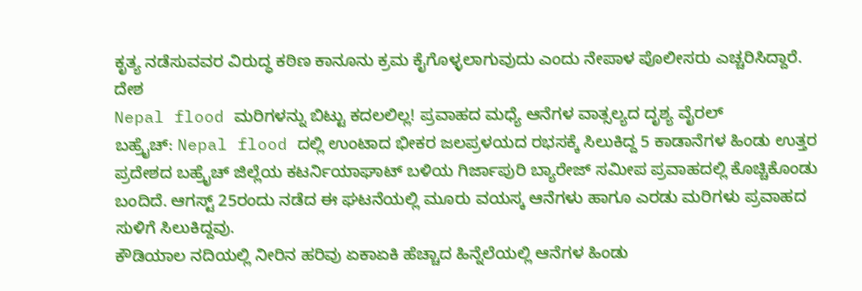ಕೃತ್ಯ ನಡೆಸುವವರ ವಿರುದ್ಧ ಕಠಿಣ ಕಾನೂನು ಕ್ರಮ ಕೈಗೊಳ್ಳಲಾಗುವುದು ಎಂದು ನೇಪಾಳ ಪೊಲೀಸರು ಎಚ್ಚರಿಸಿದ್ದಾರೆ.
ದೇಶ
Nepal flood ಮರಿಗಳನ್ನು ಬಿಟ್ಟು ಕದಲಲಿಲ್ಲ! ಪ್ರವಾಹದ ಮಧ್ಯೆ ಆನೆಗಳ ವಾತ್ಸಲ್ಯದ ದೃಶ್ಯ ವೈರಲ್
ಬಹ್ರೈಚ್: Nepal flood ದಲ್ಲಿ ಉಂಟಾದ ಭೀಕರ ಜಲಪ್ರಳಯದ ರಭಸಕ್ಕೆ ಸಿಲುಕಿದ್ದ 5 ಕಾಡಾನೆಗಳ ಹಿಂಡು ಉತ್ತರ ಪ್ರದೇಶದ ಬಹ್ರೈಚ್ ಜಿಲ್ಲೆಯ ಕಟರ್ನಿಯಾಘಾಟ್ ಬಳಿಯ ಗಿರ್ಜಾಪುರಿ ಬ್ಯಾರೇಜ್ ಸಮೀಪ ಪ್ರವಾಹದಲ್ಲಿ ಕೊಚ್ಚಿಕೊಂಡು ಬಂದಿದೆ. ಆಗಸ್ಟ್ 25ರಂದು ನಡೆದ ಈ ಘಟನೆಯಲ್ಲಿ ಮೂರು ವಯಸ್ಕ ಆನೆಗಳು ಹಾಗೂ ಎರಡು ಮರಿಗಳು ಪ್ರವಾಹದ ಸುಳಿಗೆ ಸಿಲುಕಿದ್ದವು.
ಕೌಡಿಯಾಲ ನದಿಯಲ್ಲಿ ನೀರಿನ ಹರಿವು ಏಕಾಏಕಿ ಹೆಚ್ಚಾದ ಹಿನ್ನೆಲೆಯಲ್ಲಿ ಆನೆಗಳ ಹಿಂಡು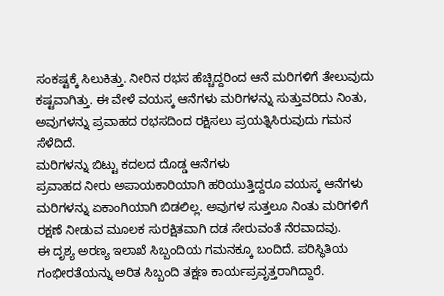ಸಂಕಷ್ಟಕ್ಕೆ ಸಿಲುಕಿತ್ತು. ನೀರಿನ ರಭಸ ಹೆಚ್ಚಿದ್ದರಿಂದ ಆನೆ ಮರಿಗಳಿಗೆ ತೇಲುವುದು ಕಷ್ಟವಾಗಿತ್ತು. ಈ ವೇಳೆ ವಯಸ್ಕ ಆನೆಗಳು ಮರಿಗಳನ್ನು ಸುತ್ತುವರಿದು ನಿಂತು, ಅವುಗಳನ್ನು ಪ್ರವಾಹದ ರಭಸದಿಂದ ರಕ್ಷಿಸಲು ಪ್ರಯತ್ನಿಸಿರುವುದು ಗಮನ ಸೆಳೆದಿದೆ.
ಮರಿಗಳನ್ನು ಬಿಟ್ಟು ಕದಲದ ದೊಡ್ಡ ಆನೆಗಳು
ಪ್ರವಾಹದ ನೀರು ಅಪಾಯಕಾರಿಯಾಗಿ ಹರಿಯುತ್ತಿದ್ದರೂ ವಯಸ್ಕ ಆನೆಗಳು ಮರಿಗಳನ್ನು ಏಕಾಂಗಿಯಾಗಿ ಬಿಡಲಿಲ್ಲ. ಅವುಗಳ ಸುತ್ತಲೂ ನಿಂತು ಮರಿಗಳಿಗೆ ರಕ್ಷಣೆ ನೀಡುವ ಮೂಲಕ ಸುರಕ್ಷಿತವಾಗಿ ದಡ ಸೇರುವಂತೆ ನೆರವಾದವು.
ಈ ದೃಶ್ಯ ಅರಣ್ಯ ಇಲಾಖೆ ಸಿಬ್ಬಂದಿಯ ಗಮನಕ್ಕೂ ಬಂದಿದೆ. ಪರಿಸ್ಥಿತಿಯ ಗಂಭೀರತೆಯನ್ನು ಅರಿತ ಸಿಬ್ಬಂದಿ ತಕ್ಷಣ ಕಾರ್ಯಪ್ರವೃತ್ತರಾಗಿದ್ದಾರೆ.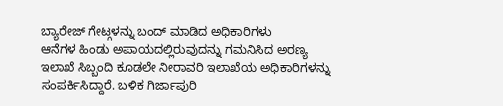ಬ್ಯಾರೇಜ್ ಗೇಟ್ಗಳನ್ನು ಬಂದ್ ಮಾಡಿದ ಅಧಿಕಾರಿಗಳು
ಆನೆಗಳ ಹಿಂಡು ಅಪಾಯದಲ್ಲಿರುವುದನ್ನು ಗಮನಿಸಿದ ಅರಣ್ಯ ಇಲಾಖೆ ಸಿಬ್ಬಂದಿ ಕೂಡಲೇ ನೀರಾವರಿ ಇಲಾಖೆಯ ಅಧಿಕಾರಿಗಳನ್ನು ಸಂಪರ್ಕಿಸಿದ್ದಾರೆ. ಬಳಿಕ ಗಿರ್ಜಾಪುರಿ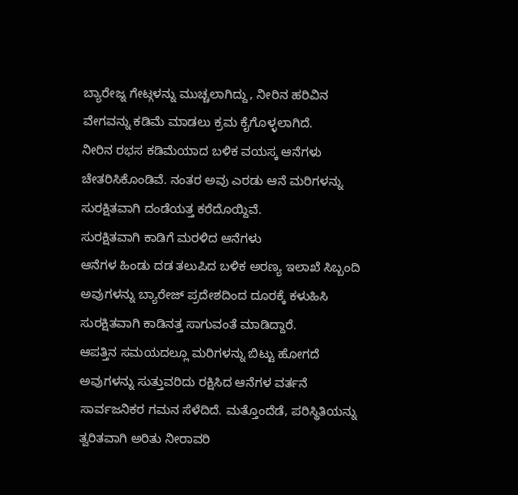ಬ್ಯಾರೇಜ್ನ ಗೇಟ್ಗಳನ್ನು ಮುಚ್ಚಲಾಗಿದ್ದು, ನೀರಿನ ಹರಿವಿನ ವೇಗವನ್ನು ಕಡಿಮೆ ಮಾಡಲು ಕ್ರಮ ಕೈಗೊಳ್ಳಲಾಗಿದೆ.
ನೀರಿನ ರಭಸ ಕಡಿಮೆಯಾದ ಬಳಿಕ ವಯಸ್ಕ ಆನೆಗಳು ಚೇತರಿಸಿಕೊಂಡಿವೆ. ನಂತರ ಅವು ಎರಡು ಆನೆ ಮರಿಗಳನ್ನು ಸುರಕ್ಷಿತವಾಗಿ ದಂಡೆಯತ್ತ ಕರೆದೊಯ್ದಿವೆ.
ಸುರಕ್ಷಿತವಾಗಿ ಕಾಡಿಗೆ ಮರಳಿದ ಆನೆಗಳು
ಆನೆಗಳ ಹಿಂಡು ದಡ ತಲುಪಿದ ಬಳಿಕ ಅರಣ್ಯ ಇಲಾಖೆ ಸಿಬ್ಬಂದಿ ಅವುಗಳನ್ನು ಬ್ಯಾರೇಜ್ ಪ್ರದೇಶದಿಂದ ದೂರಕ್ಕೆ ಕಳುಹಿಸಿ ಸುರಕ್ಷಿತವಾಗಿ ಕಾಡಿನತ್ತ ಸಾಗುವಂತೆ ಮಾಡಿದ್ದಾರೆ.
ಆಪತ್ತಿನ ಸಮಯದಲ್ಲೂ ಮರಿಗಳನ್ನು ಬಿಟ್ಟು ಹೋಗದೆ ಅವುಗಳನ್ನು ಸುತ್ತುವರಿದು ರಕ್ಷಿಸಿದ ಆನೆಗಳ ವರ್ತನೆ ಸಾರ್ವಜನಿಕರ ಗಮನ ಸೆಳೆದಿದೆ. ಮತ್ತೊಂದೆಡೆ, ಪರಿಸ್ಥಿತಿಯನ್ನು ತ್ವರಿತವಾಗಿ ಅರಿತು ನೀರಾವರಿ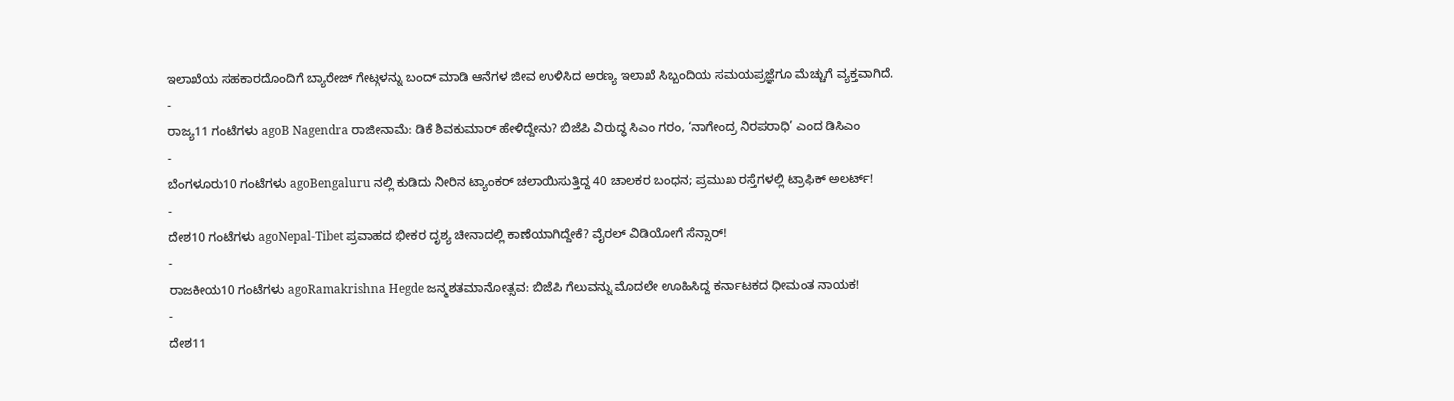ಇಲಾಖೆಯ ಸಹಕಾರದೊಂದಿಗೆ ಬ್ಯಾರೇಜ್ ಗೇಟ್ಗಳನ್ನು ಬಂದ್ ಮಾಡಿ ಆನೆಗಳ ಜೀವ ಉಳಿಸಿದ ಅರಣ್ಯ ಇಲಾಖೆ ಸಿಬ್ಬಂದಿಯ ಸಮಯಪ್ರಜ್ಞೆಗೂ ಮೆಚ್ಚುಗೆ ವ್ಯಕ್ತವಾಗಿದೆ.
-
ರಾಜ್ಯ11 ಗಂಟೆಗಳು agoB Nagendra ರಾಜೀನಾಮೆ: ಡಿಕೆ ಶಿವಕುಮಾರ್ ಹೇಳಿದ್ದೇನು? ಬಿಜೆಪಿ ವಿರುದ್ಧ ಸಿಎಂ ಗರಂ, ‘ನಾಗೇಂದ್ರ ನಿರಪರಾಧಿ’ ಎಂದ ಡಿಸಿಎಂ
-
ಬೆಂಗಳೂರು10 ಗಂಟೆಗಳು agoBengaluru ನಲ್ಲಿ ಕುಡಿದು ನೀರಿನ ಟ್ಯಾಂಕರ್ ಚಲಾಯಿಸುತ್ತಿದ್ದ 40 ಚಾಲಕರ ಬಂಧನ; ಪ್ರಮುಖ ರಸ್ತೆಗಳಲ್ಲಿ ಟ್ರಾಫಿಕ್ ಅಲರ್ಟ್!
-
ದೇಶ10 ಗಂಟೆಗಳು agoNepal-Tibet ಪ್ರವಾಹದ ಭೀಕರ ದೃಶ್ಯ ಚೀನಾದಲ್ಲಿ ಕಾಣೆಯಾಗಿದ್ದೇಕೆ? ವೈರಲ್ ವಿಡಿಯೋಗೆ ಸೆನ್ಸಾರ್!
-
ರಾಜಕೀಯ10 ಗಂಟೆಗಳು agoRamakrishna Hegde ಜನ್ಮಶತಮಾನೋತ್ಸವ: ಬಿಜೆಪಿ ಗೆಲುವನ್ನು ಮೊದಲೇ ಊಹಿಸಿದ್ದ ಕರ್ನಾಟಕದ ಧೀಮಂತ ನಾಯಕ!
-
ದೇಶ11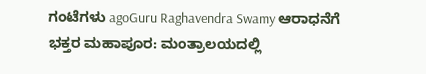ಗಂಟೆಗಳು agoGuru Raghavendra Swamy ಆರಾಧನೆಗೆ ಭಕ್ತರ ಮಹಾಪೂರ: ಮಂತ್ರಾಲಯದಲ್ಲಿ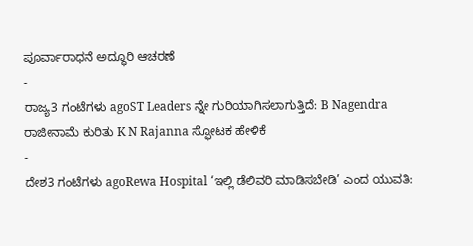ಪೂರ್ವಾರಾಧನೆ ಅದ್ಧೂರಿ ಆಚರಣೆ
-
ರಾಜ್ಯ3 ಗಂಟೆಗಳು agoST Leaders ನ್ನೇ ಗುರಿಯಾಗಿಸಲಾಗುತ್ತಿದೆ: B Nagendra ರಾಜೀನಾಮೆ ಕುರಿತು K N Rajanna ಸ್ಫೋಟಕ ಹೇಳಿಕೆ
-
ದೇಶ3 ಗಂಟೆಗಳು agoRewa Hospital ‘ಇಲ್ಲಿ ಡೆಲಿವರಿ ಮಾಡಿಸಬೇಡಿ’ ಎಂದ ಯುವತಿ: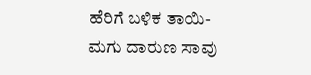ಹೆರಿಗೆ ಬಳಿಕ ತಾಯಿ-ಮಗು ದಾರುಣ ಸಾವು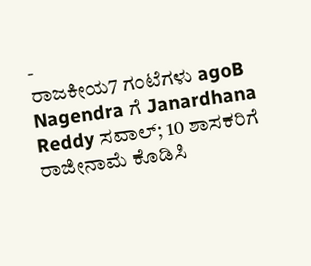-
ರಾಜಕೀಯ7 ಗಂಟೆಗಳು agoB Nagendra ಗೆ Janardhana Reddy ಸವಾಲ್; 10 ಶಾಸಕರಿಗೆ ರಾಜೀನಾಮೆ ಕೊಡಿಸಿ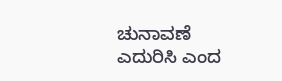ಚುನಾವಣೆ ಎದುರಿಸಿ ಎಂದ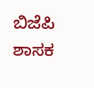ಬಿಜೆಪಿ ಶಾಸಕ